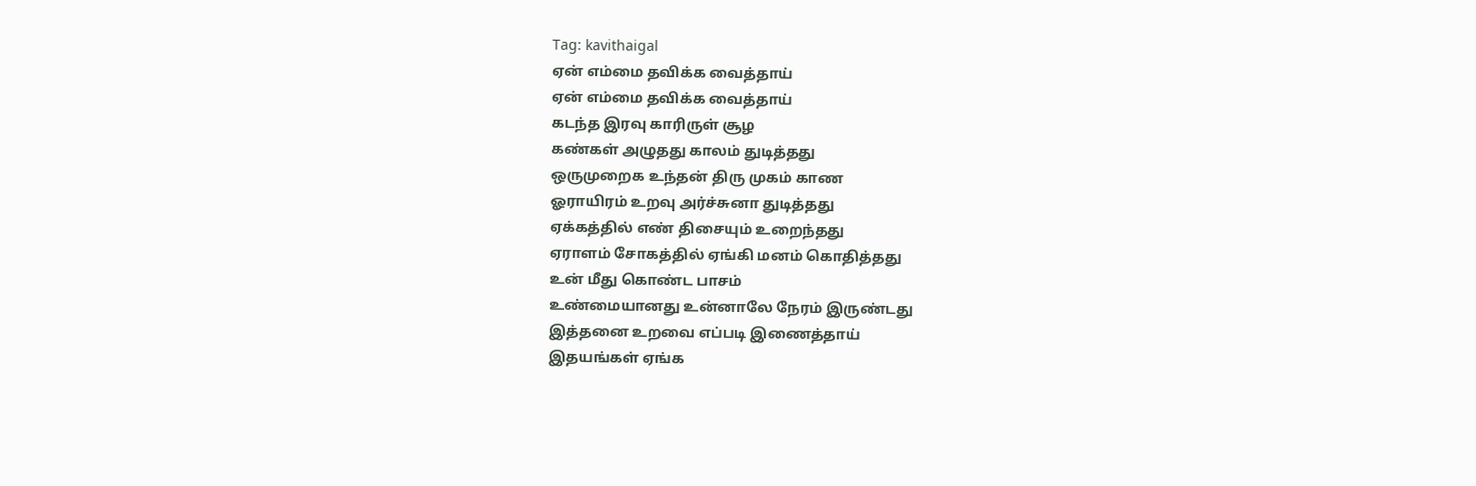Tag: kavithaigal
ஏன் எம்மை தவிக்க வைத்தாய்
ஏன் எம்மை தவிக்க வைத்தாய்
கடந்த இரவு காரிருள் சூழ
கண்கள் அழுதது காலம் துடித்தது
ஒருமுறைக உந்தன் திரு முகம் காண
ஓராயிரம் உறவு அர்ச்சுனா துடித்தது
ஏக்கத்தில் எண் திசையும் உறைந்தது
ஏராளம் சோகத்தில் ஏங்கி மனம் கொதித்தது
உன் மீது கொண்ட பாசம்
உண்மையானது உன்னாலே நேரம் இருண்டது
இத்தனை உறவை எப்படி இணைத்தாய்
இதயங்கள் ஏங்க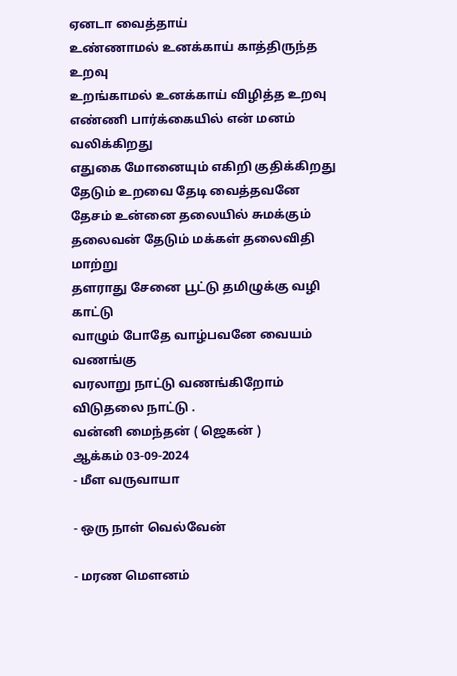ஏனடா வைத்தாய்
உண்ணாமல் உனக்காய் காத்திருந்த உறவு
உறங்காமல் உனக்காய் விழித்த உறவு
எண்ணி பார்க்கையில் என் மனம் வலிக்கிறது
எதுகை மோனையும் எகிறி குதிக்கிறது
தேடும் உறவை தேடி வைத்தவனே
தேசம் உன்னை தலையில் சுமக்கும்
தலைவன் தேடும் மக்கள் தலைவிதி மாற்று
தளராது சேனை பூட்டு தமிழுக்கு வழி காட்டு
வாழும் போதே வாழ்பவனே வையம் வணங்கு
வரலாறு நாட்டு வணங்கிறோம் விடுதலை நாட்டு .
வன்னி மைந்தன் ( ஜெகன் )
ஆக்கம் 03-09-2024
- மீள வருவாயா

- ஒரு நாள் வெல்வேன்

- மரண மௌனம்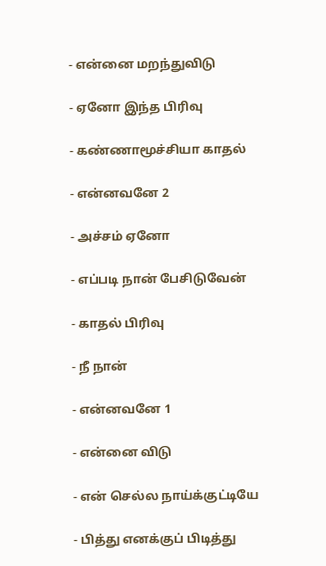- என்னை மறந்துவிடு

- ஏனோ இந்த பிரிவு

- கண்ணாமூச்சியா காதல்

- என்னவனே 2

- அச்சம் ஏனோ

- எப்படி நான் பேசிடுவேன்

- காதல் பிரிவு

- நீ நான்

- என்னவனே 1

- என்னை விடு

- என் செல்ல நாய்க்குட்டியே

- பித்து எனக்குப் பிடித்து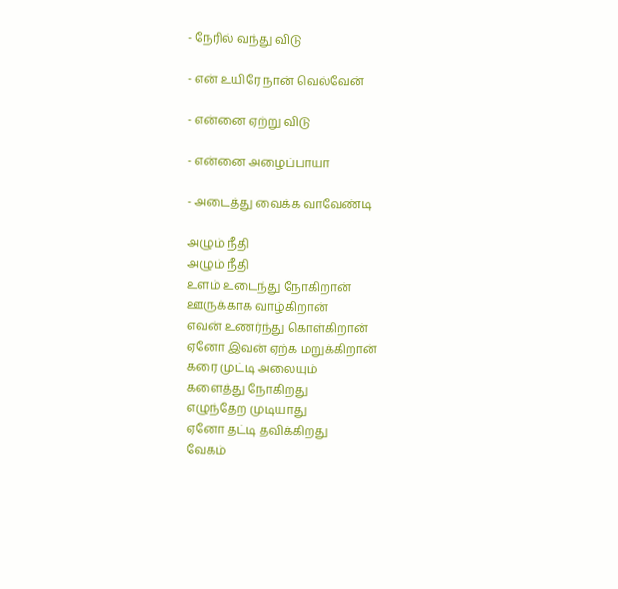- நேரில் வந்து விடு

- என் உயிரே நான் வெல்வேன்

- என்னை ஏற்று விடு

- என்னை அழைப்பாயா

- அடைத்து வைக்க வாவேண்டி

அழும் நீதி
அழும் நீதி
உளம் உடைந்து நோகிறான்
ஊருக்காக வாழ்கிறான்
எவன் உணர்ந்து கொள்கிறான்
ஏனோ இவன் ஏற்க மறுக்கிறான்
கரை முட்டி அலையும்
களைத்து நோகிறது
எழுந்தேற முடியாது
ஏனோ தட்டி தவிக்கிறது
வேகம்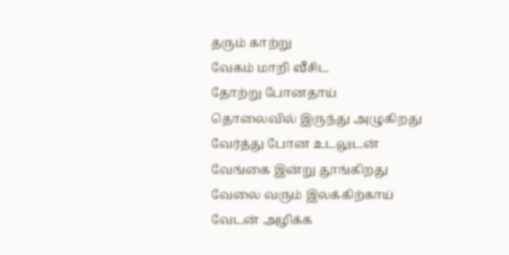தரும் காற்று
வேகம் மாறி வீசிட
தோற்று போனதாய்
தொலைவில் இருந்து அழுகிறது
வேர்த்து போன உடலுடன்
வேங்கை இன்று தூங்கிறது
வேலை வரும் இலக்கிற்காய்
வேடன் அழிக்க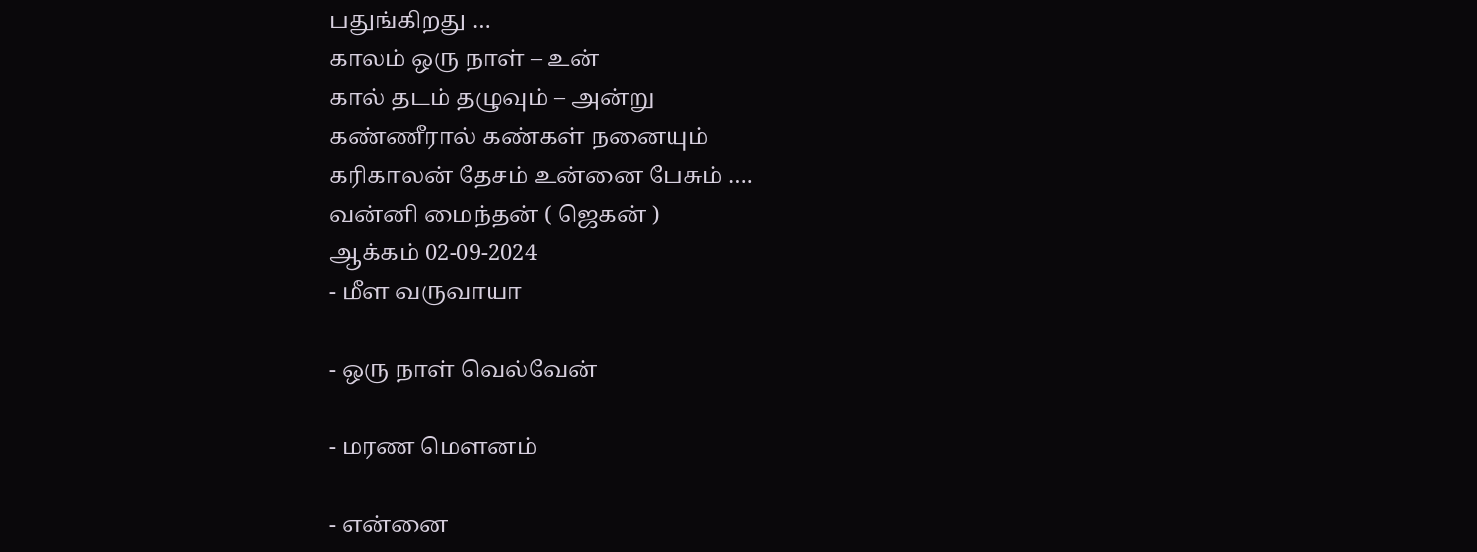பதுங்கிறது …
காலம் ஒரு நாள் – உன்
கால் தடம் தழுவும் – அன்று
கண்ணீரால் கண்கள் நனையும்
கரிகாலன் தேசம் உன்னை பேசும் ….
வன்னி மைந்தன் ( ஜெகன் )
ஆக்கம் 02-09-2024
- மீள வருவாயா

- ஒரு நாள் வெல்வேன்

- மரண மௌனம்

- என்னை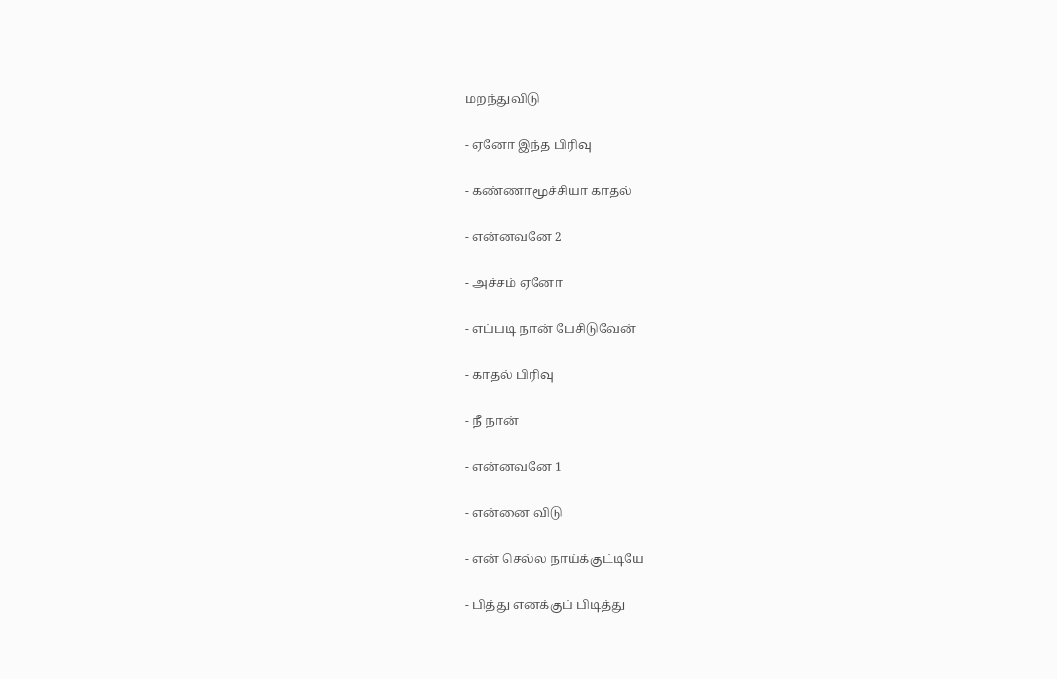மறந்துவிடு

- ஏனோ இந்த பிரிவு

- கண்ணாமூச்சியா காதல்

- என்னவனே 2

- அச்சம் ஏனோ

- எப்படி நான் பேசிடுவேன்

- காதல் பிரிவு

- நீ நான்

- என்னவனே 1

- என்னை விடு

- என் செல்ல நாய்க்குட்டியே

- பித்து எனக்குப் பிடித்து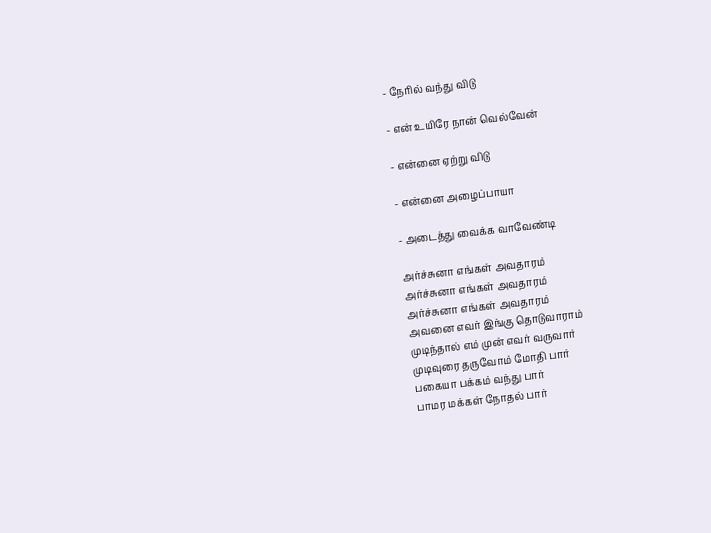- நேரில் வந்து விடு

- என் உயிரே நான் வெல்வேன்

- என்னை ஏற்று விடு

- என்னை அழைப்பாயா

- அடைத்து வைக்க வாவேண்டி

அர்ச்சுனா எங்கள் அவதாரம்
அர்ச்சுனா எங்கள் அவதாரம்
அர்ச்சுனா எங்கள் அவதாரம்
அவனை எவர் இங்கு தொடுவாராம்
முடிந்தால் எம் முன் எவர் வருவார்
முடிவுரை தருவோம் மோதி பார்
பகையா பக்கம் வந்து பார்
பாமர மக்கள் நோதல் பார்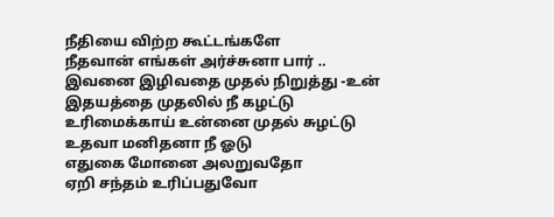நீதியை விற்ற கூட்டங்களே
நீதவான் எங்கள் அர்ச்சுனா பார் ..
இவனை இழிவதை முதல் நிறுத்து -உன்
இதயத்தை முதலில் நீ கழட்டு
உரிமைக்காய் உன்னை முதல் சுழட்டு
உதவா மனிதனா நீ ஓடு
எதுகை மோனை அலறுவதோ
ஏறி சந்தம் உரிப்பதுவோ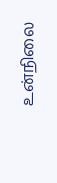உன்நிலை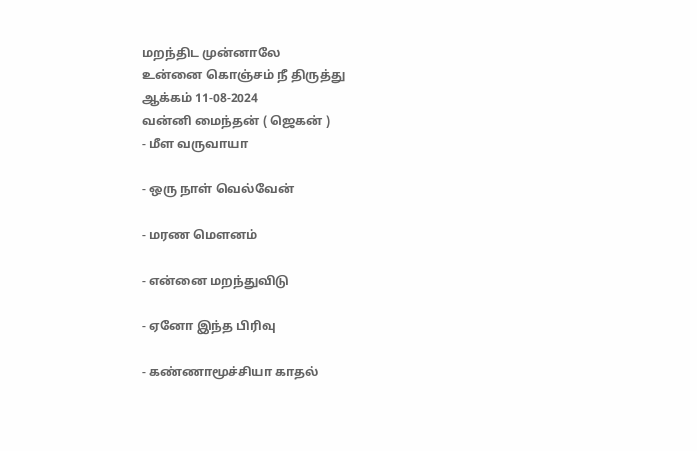மறந்திட முன்னாலே
உன்னை கொஞ்சம் நீ திருத்து
ஆக்கம் 11-08-2024
வன்னி மைந்தன் ( ஜெகன் )
- மீள வருவாயா

- ஒரு நாள் வெல்வேன்

- மரண மௌனம்

- என்னை மறந்துவிடு

- ஏனோ இந்த பிரிவு

- கண்ணாமூச்சியா காதல்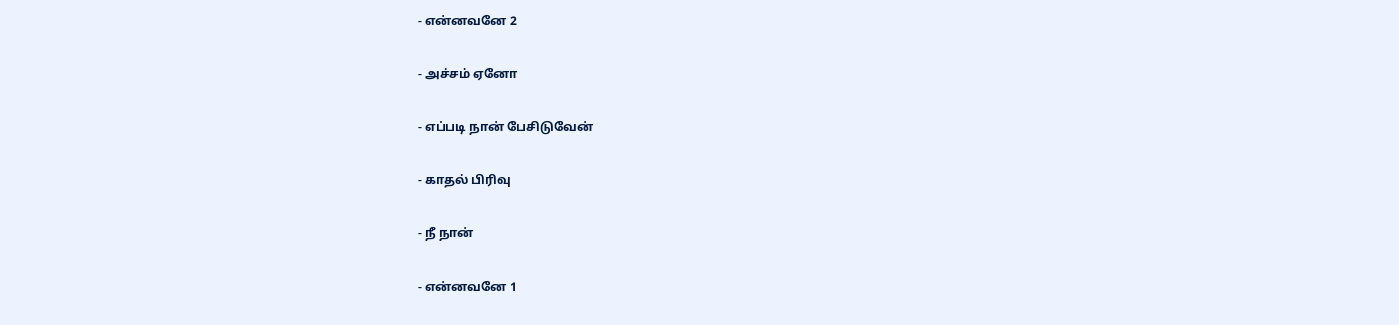- என்னவனே 2

- அச்சம் ஏனோ

- எப்படி நான் பேசிடுவேன்

- காதல் பிரிவு

- நீ நான்

- என்னவனே 1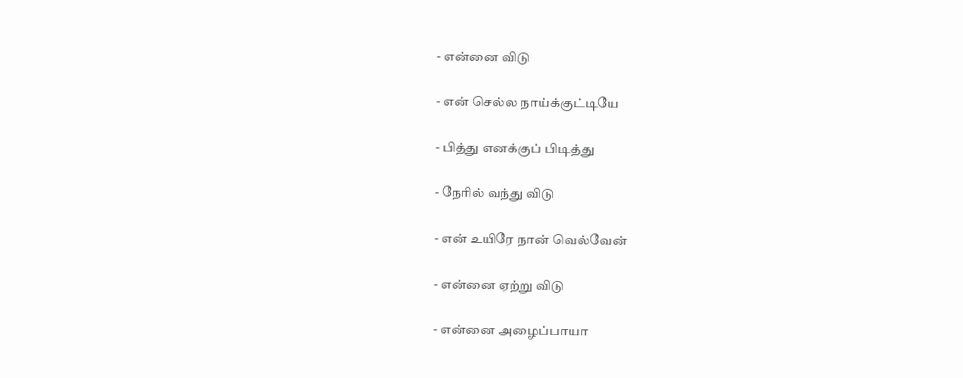- என்னை விடு

- என் செல்ல நாய்க்குட்டியே

- பித்து எனக்குப் பிடித்து

- நேரில் வந்து விடு

- என் உயிரே நான் வெல்வேன்

- என்னை ஏற்று விடு

- என்னை அழைப்பாயா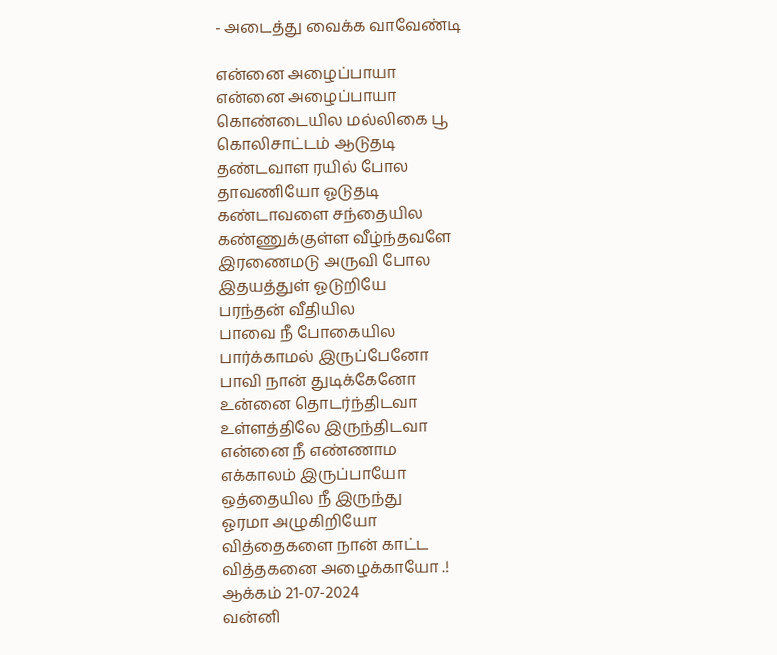- அடைத்து வைக்க வாவேண்டி

என்னை அழைப்பாயா
என்னை அழைப்பாயா
கொண்டையில மல்லிகை பூ
கொலிசாட்டம் ஆடுதடி
தண்டவாள ரயில் போல
தாவணியோ ஓடுதடி
கண்டாவளை சந்தையில
கண்ணுக்குள்ள வீழ்ந்தவளே
இரணைமடு அருவி போல
இதயத்துள் ஓடுறியே
பரந்தன் வீதியில
பாவை நீ போகையில
பார்க்காமல் இருப்பேனோ
பாவி நான் துடிக்கேனோ
உன்னை தொடர்ந்திடவா
உள்ளத்திலே இருந்திடவா
என்னை நீ எண்ணாம
எக்காலம் இருப்பாயோ
ஒத்தையில நீ இருந்து
ஓரமா அழுகிறியோ
வித்தைகளை நான் காட்ட
வித்தகனை அழைக்காயோ .!
ஆக்கம் 21-07-2024
வன்னி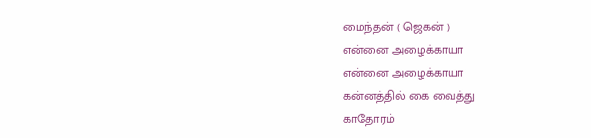மைந்தன் ( ஜெகன் )
என்னை அழைக்காயா
என்னை அழைக்காயா
கன்னத்தில் கை வைத்து
காதோரம்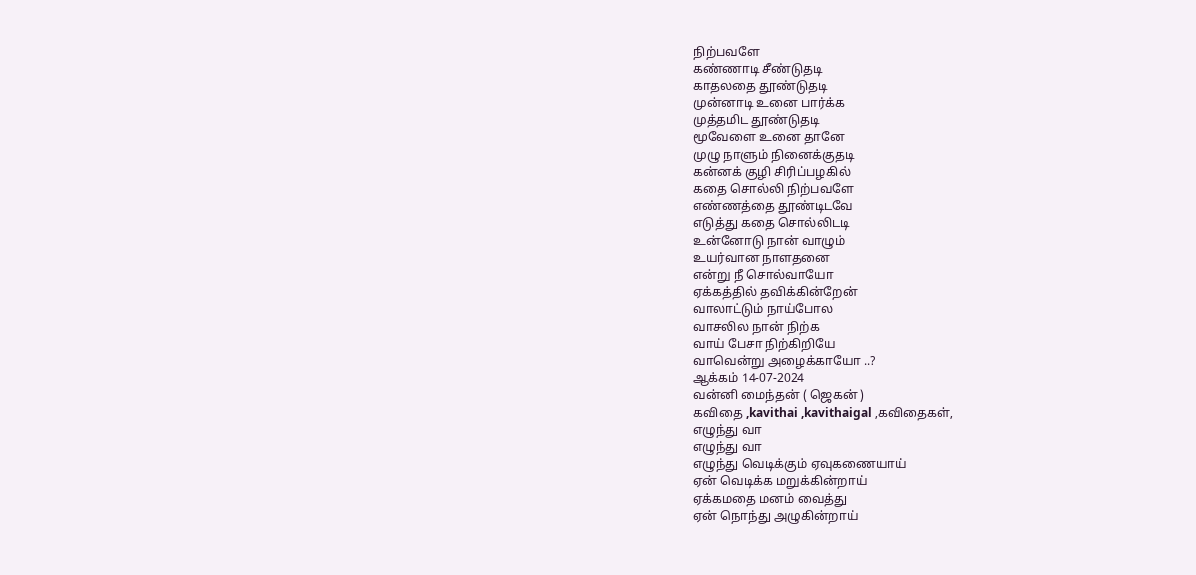நிற்பவளே
கண்ணாடி சீண்டுதடி
காதலதை தூண்டுதடி
முன்னாடி உனை பார்க்க
முத்தமிட தூண்டுதடி
மூவேளை உனை தானே
முழு நாளும் நினைக்குதடி
கன்னக் குழி சிரிப்பழகில்
கதை சொல்லி நிற்பவளே
எண்ணத்தை தூண்டிடவே
எடுத்து கதை சொல்லிடடி
உன்னோடு நான் வாழும்
உயர்வான நாளதனை
என்று நீ சொல்வாயோ
ஏக்கத்தில் தவிக்கின்றேன்
வாலாட்டும் நாய்போல
வாசலில நான் நிற்க
வாய் பேசா நிற்கிறியே
வாவென்று அழைக்காயோ ..?
ஆக்கம் 14-07-2024
வன்னி மைந்தன் ( ஜெகன் )
கவிதை ,kavithai ,kavithaigal ,கவிதைகள்,
எழுந்து வா
எழுந்து வா
எழுந்து வெடிக்கும் ஏவுகணையாய்
ஏன் வெடிக்க மறுக்கின்றாய்
ஏக்கமதை மனம் வைத்து
ஏன் நொந்து அழுகின்றாய்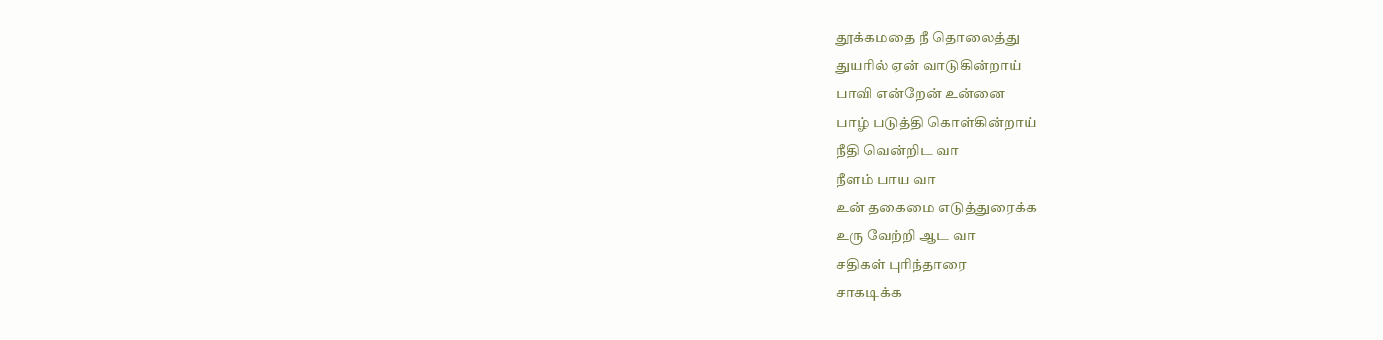தூக்கமதை நீ தொலைத்து
துயரில் ஏன் வாடுகின்றாய்
பாவி என்றேன் உன்னை
பாழ் படுத்தி கொள்கின்றாய்
நீதி வென்றிட வா
நீளம் பாய வா
உன் தகைமை எடுத்துரைக்க
உரு வேற்றி ஆட வா
சதிகள் புரிந்தாரை
சாகடிக்க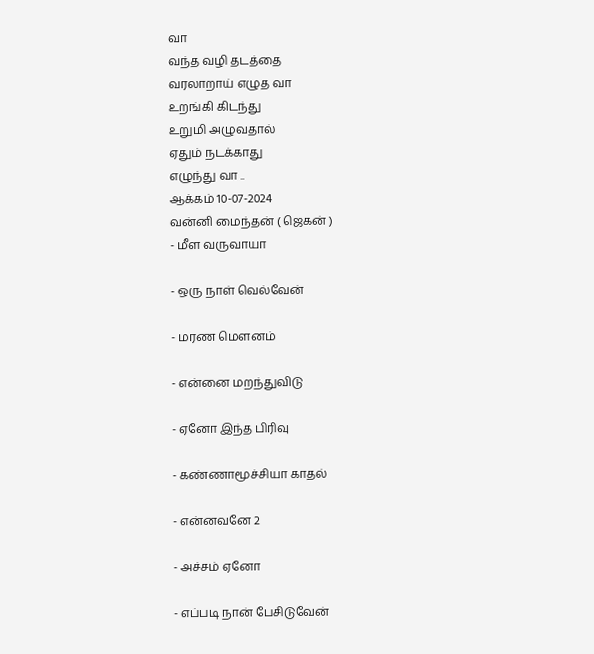வா
வந்த வழி தடத்தை
வரலாறாய் எழுத வா
உறங்கி கிடந்து
உறுமி அழுவதால்
ஏதும் நடக்காது
எழுந்து வா ..
ஆக்கம் 10-07-2024
வன்னி மைந்தன் ( ஜெகன் )
- மீள வருவாயா

- ஒரு நாள் வெல்வேன்

- மரண மௌனம்

- என்னை மறந்துவிடு

- ஏனோ இந்த பிரிவு

- கண்ணாமூச்சியா காதல்

- என்னவனே 2

- அச்சம் ஏனோ

- எப்படி நான் பேசிடுவேன்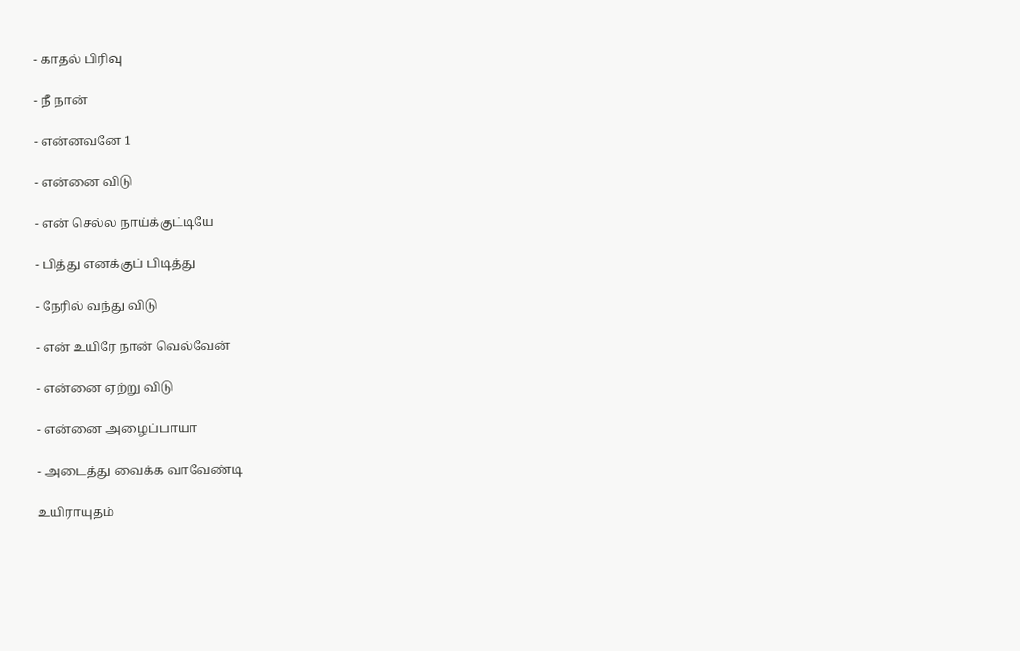- காதல் பிரிவு

- நீ நான்

- என்னவனே 1

- என்னை விடு

- என் செல்ல நாய்க்குட்டியே

- பித்து எனக்குப் பிடித்து

- நேரில் வந்து விடு

- என் உயிரே நான் வெல்வேன்

- என்னை ஏற்று விடு

- என்னை அழைப்பாயா

- அடைத்து வைக்க வாவேண்டி

உயிராயுதம்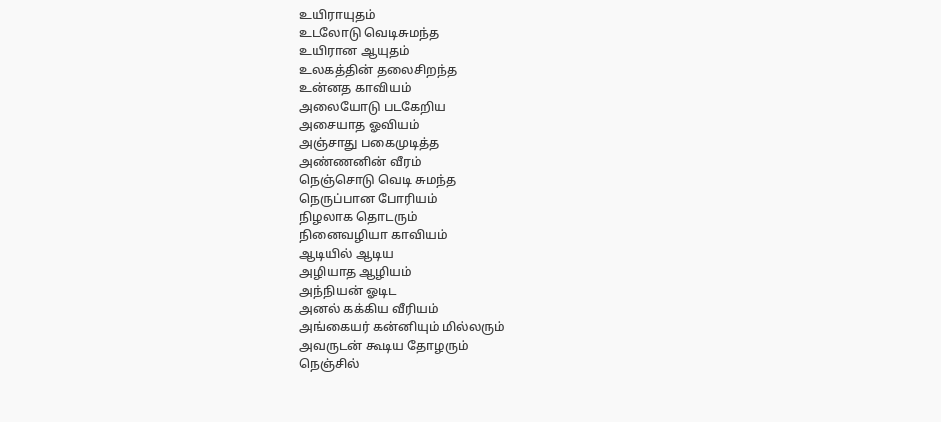உயிராயுதம்
உடலோடு வெடிசுமந்த
உயிரான ஆயுதம்
உலகத்தின் தலைசிறந்த
உன்னத காவியம்
அலையோடு படகேறிய
அசையாத ஓவியம்
அஞ்சாது பகைமுடித்த
அண்ணனின் வீரம்
நெஞ்சொடு வெடி சுமந்த
நெருப்பான போரியம்
நிழலாக தொடரும்
நினைவழியா காவியம்
ஆடியில் ஆடிய
அழியாத ஆழியம்
அந்நியன் ஓடிட
அனல் கக்கிய வீரியம்
அங்கையர் கன்னியும் மில்லரும்
அவருடன் கூடிய தோழரும்
நெஞ்சில்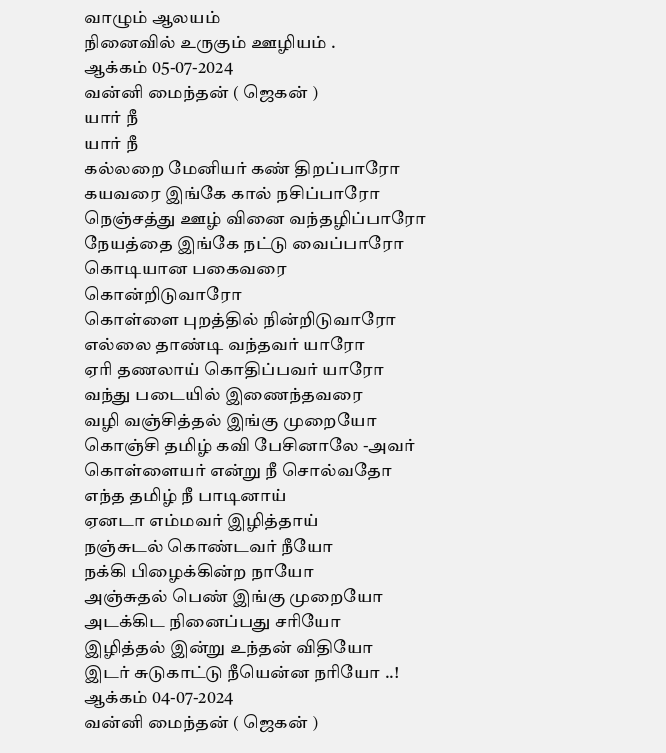வாழும் ஆலயம்
நினைவில் உருகும் ஊழியம் .
ஆக்கம் 05-07-2024
வன்னி மைந்தன் ( ஜெகன் )
யார் நீ
யார் நீ
கல்லறை மேனியர் கண் திறப்பாரோ
கயவரை இங்கே கால் நசிப்பாரோ
நெஞ்சத்து ஊழ் வினை வந்தழிப்பாரோ
நேயத்தை இங்கே நட்டு வைப்பாரோ
கொடியான பகைவரை கொன்றிடுவாரோ
கொள்ளை புறத்தில் நின்றிடுவாரோ
எல்லை தாண்டி வந்தவர் யாரோ
ஏரி தணலாய் கொதிப்பவர் யாரோ
வந்து படையில் இணைந்தவரை
வழி வஞ்சித்தல் இங்கு முறையோ
கொஞ்சி தமிழ் கவி பேசினாலே -அவர்
கொள்ளையர் என்று நீ சொல்வதோ
எந்த தமிழ் நீ பாடினாய்
ஏனடா எம்மவர் இழித்தாய்
நஞ்சுடல் கொண்டவர் நீயோ
நக்கி பிழைக்கின்ற நாயோ
அஞ்சுதல் பெண் இங்கு முறையோ
அடக்கிட நினைப்பது சரியோ
இழித்தல் இன்று உந்தன் விதியோ
இடர் சுடுகாட்டு நீயென்ன நரியோ ..!
ஆக்கம் 04-07-2024
வன்னி மைந்தன் ( ஜெகன் )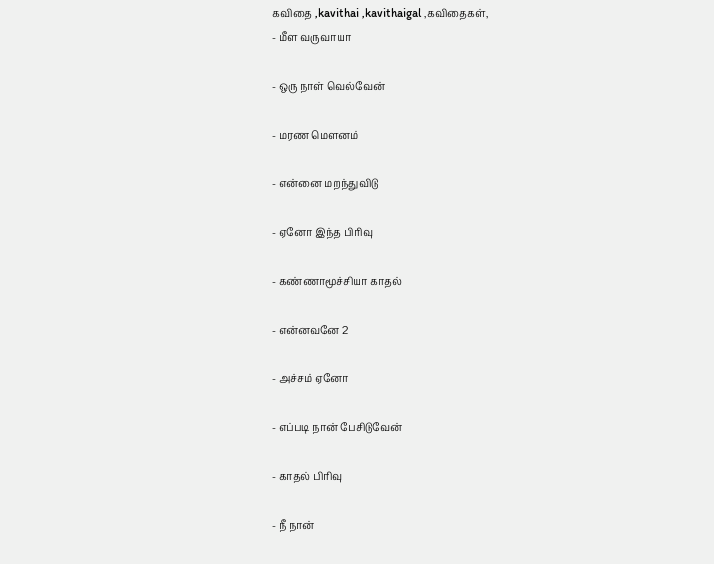கவிதை ,kavithai ,kavithaigal ,கவிதைகள்,
- மீள வருவாயா

- ஒரு நாள் வெல்வேன்

- மரண மௌனம்

- என்னை மறந்துவிடு

- ஏனோ இந்த பிரிவு

- கண்ணாமூச்சியா காதல்

- என்னவனே 2

- அச்சம் ஏனோ

- எப்படி நான் பேசிடுவேன்

- காதல் பிரிவு

- நீ நான்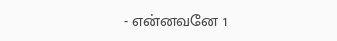- என்னவனே 1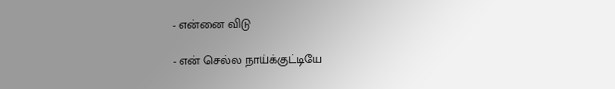- என்னை விடு

- என் செல்ல நாய்க்குட்டியே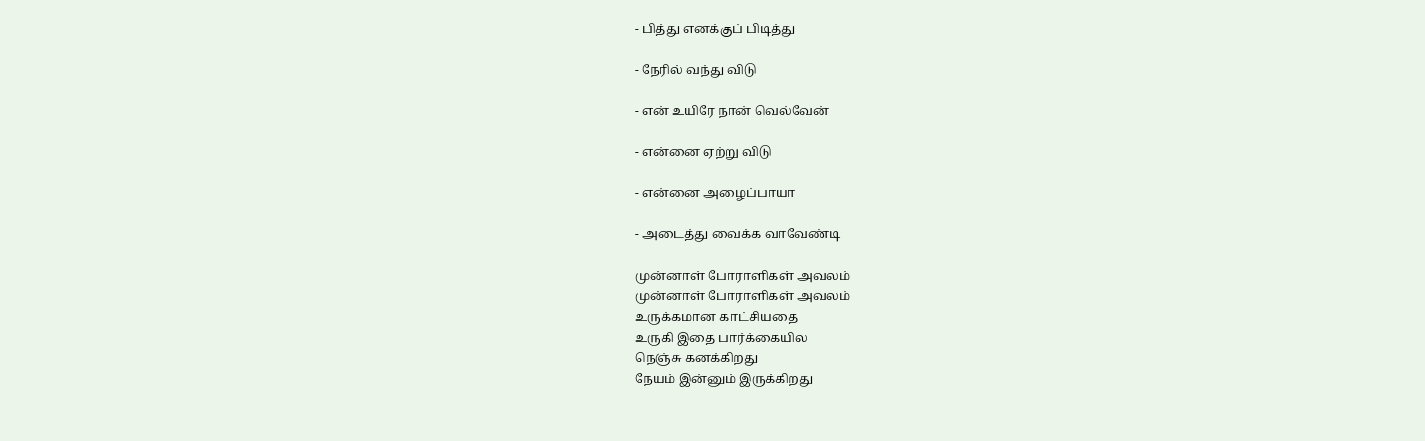- பித்து எனக்குப் பிடித்து

- நேரில் வந்து விடு

- என் உயிரே நான் வெல்வேன்

- என்னை ஏற்று விடு

- என்னை அழைப்பாயா

- அடைத்து வைக்க வாவேண்டி

முன்னாள் போராளிகள் அவலம்
முன்னாள் போராளிகள் அவலம்
உருக்கமான காட்சியதை
உருகி இதை பார்க்கையில
நெஞ்சு கனக்கிறது
நேயம் இன்னும் இருக்கிறது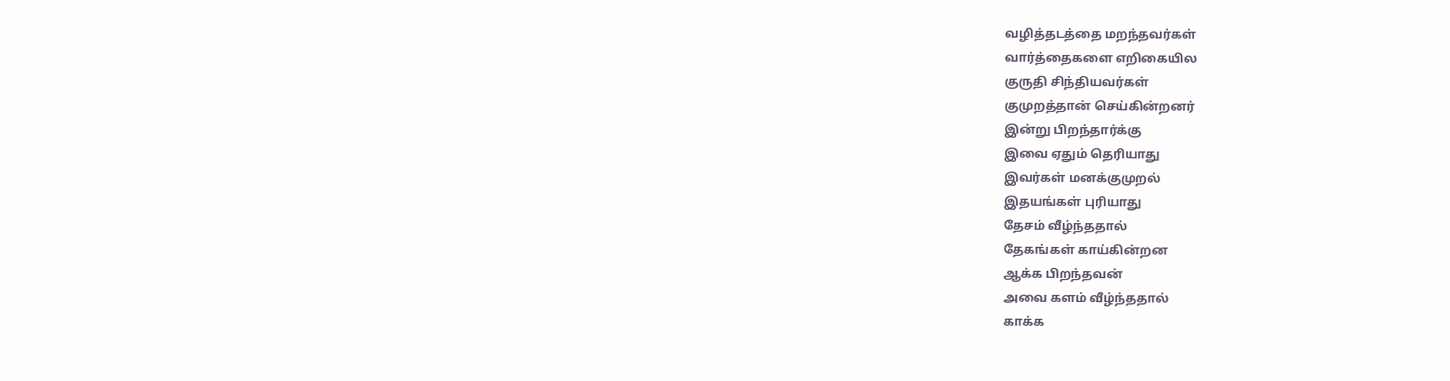வழித்தடத்தை மறந்தவர்கள்
வார்த்தைகளை எறிகையில
குருதி சிந்தியவர்கள்
குமுறத்தான் செய்கின்றனர்
இன்று பிறந்தார்க்கு
இவை ஏதும் தெரியாது
இவர்கள் மனக்குமுறல்
இதயங்கள் புரியாது
தேசம் வீழ்ந்ததால்
தேகங்கள் காய்கின்றன
ஆக்க பிறந்தவன்
அவை களம் வீழ்ந்ததால்
காக்க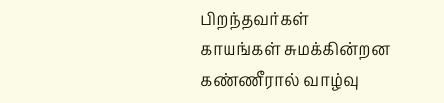பிறந்தவர்கள்
காயங்கள் சுமக்கின்றன
கண்ணீரால் வாழ்வு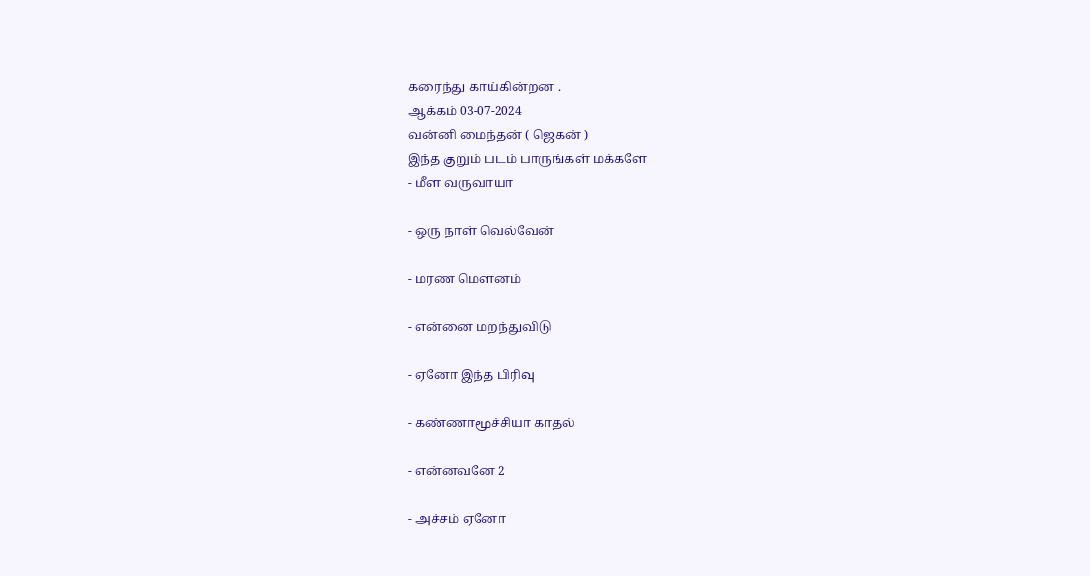கரைந்து காய்கின்றன .
ஆக்கம் 03-07-2024
வன்னி மைந்தன் ( ஜெகன் )
இந்த குறும் படம் பாருங்கள் மக்களே
- மீள வருவாயா

- ஒரு நாள் வெல்வேன்

- மரண மௌனம்

- என்னை மறந்துவிடு

- ஏனோ இந்த பிரிவு

- கண்ணாமூச்சியா காதல்

- என்னவனே 2

- அச்சம் ஏனோ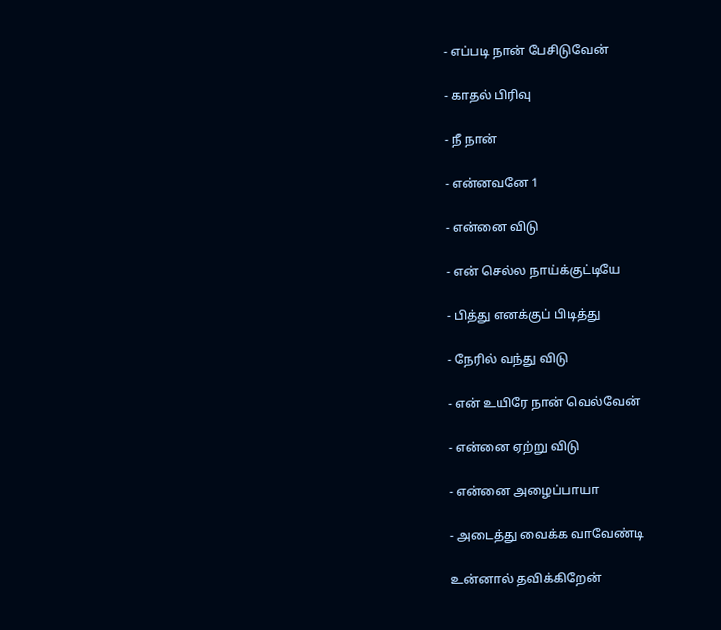- எப்படி நான் பேசிடுவேன்

- காதல் பிரிவு

- நீ நான்

- என்னவனே 1

- என்னை விடு

- என் செல்ல நாய்க்குட்டியே

- பித்து எனக்குப் பிடித்து

- நேரில் வந்து விடு

- என் உயிரே நான் வெல்வேன்

- என்னை ஏற்று விடு

- என்னை அழைப்பாயா

- அடைத்து வைக்க வாவேண்டி

உன்னால் தவிக்கிறேன்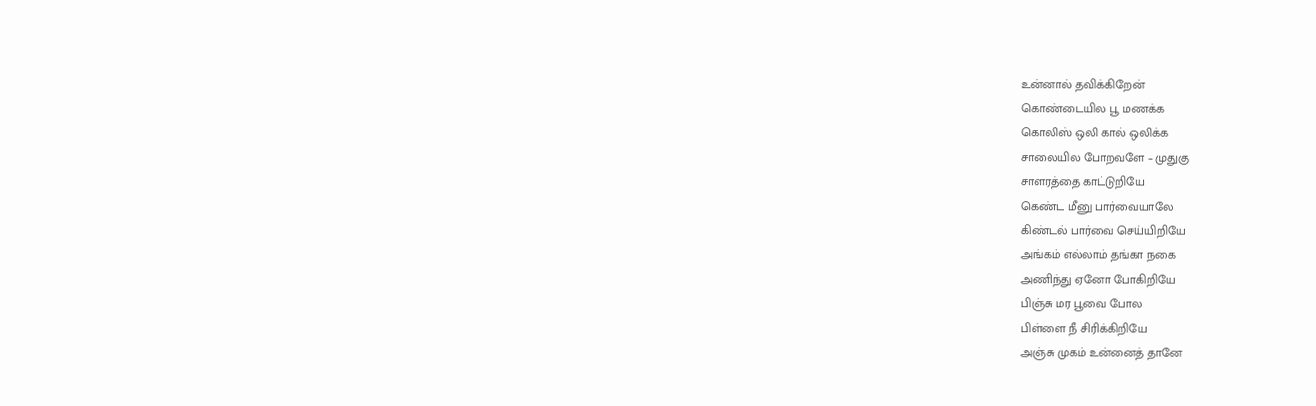உன்னால் தவிக்கிறேன்
கொண்டையில பூ மணக்க
கொலிஸ் ஒலி கால் ஒலிக்க
சாலையில போறவளே – முதுகு
சாளரத்தை காட்டுறியே
கெண்ட மீனு பார்வையாலே
கிண்டல் பார்வை செய்யிறியே
அங்கம் எல்லாம் தங்கா நகை
அணிந்து ஏனோ போகிறியே
பிஞ்சு மர பூவை போல
பிள்ளை நீ சிரிக்கிறியே
அஞ்சு முகம் உன்னைத் தானே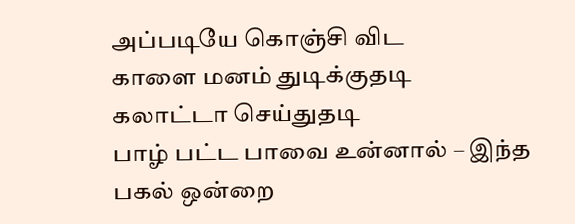அப்படியே கொஞ்சி விட
காளை மனம் துடிக்குதடி
கலாட்டா செய்துதடி
பாழ் பட்ட பாவை உன்னால் – இந்த
பகல் ஒன்றை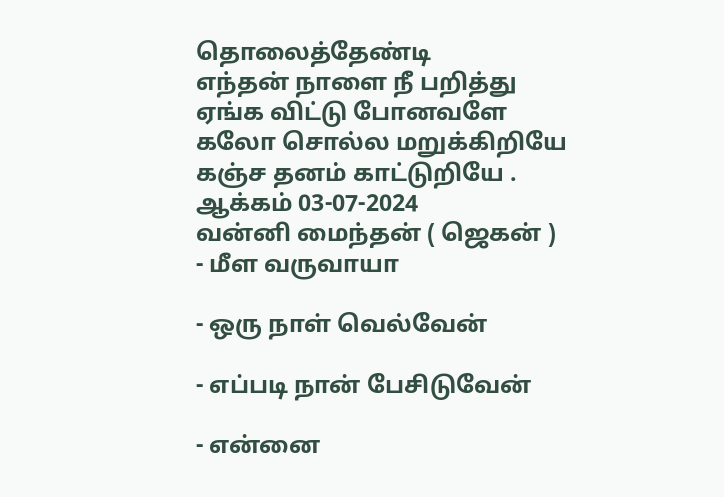தொலைத்தேண்டி
எந்தன் நாளை நீ பறித்து
ஏங்க விட்டு போனவளே
கலோ சொல்ல மறுக்கிறியே
கஞ்ச தனம் காட்டுறியே .
ஆக்கம் 03-07-2024
வன்னி மைந்தன் ( ஜெகன் )
- மீள வருவாயா

- ஒரு நாள் வெல்வேன்

- எப்படி நான் பேசிடுவேன்

- என்னை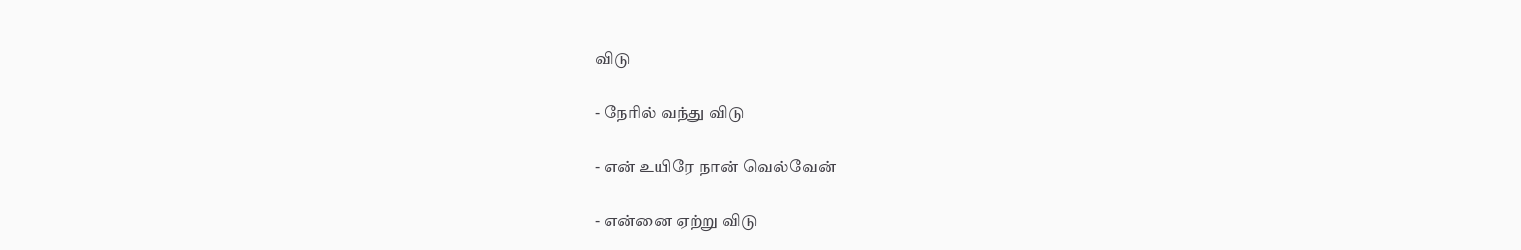விடு

- நேரில் வந்து விடு

- என் உயிரே நான் வெல்வேன்

- என்னை ஏற்று விடு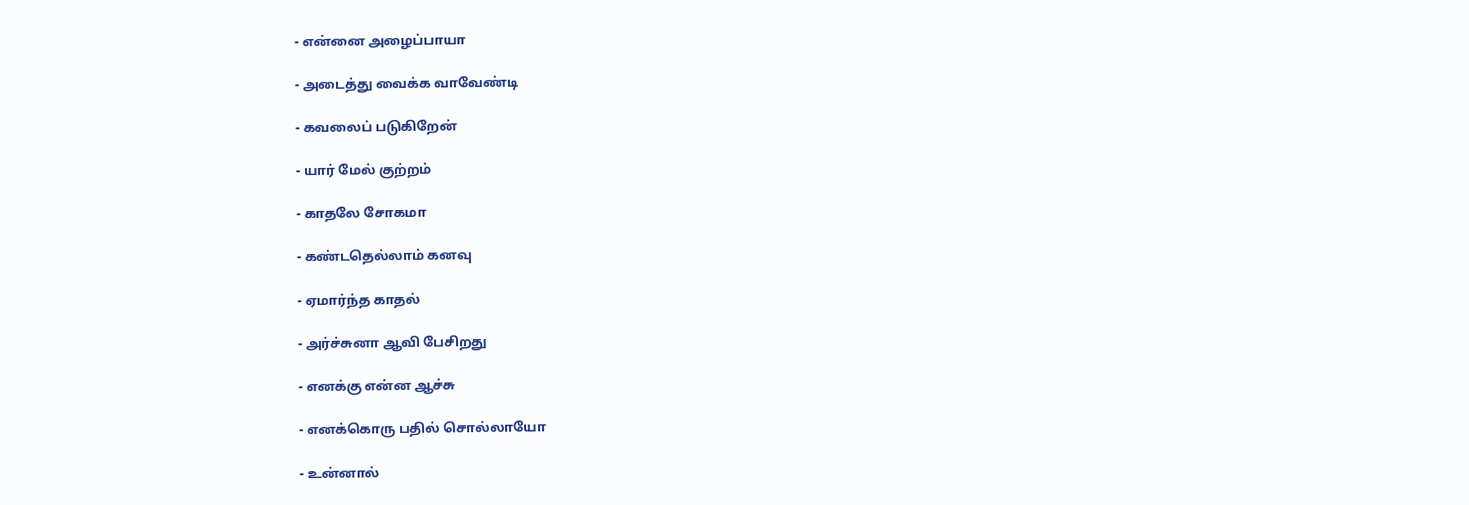- என்னை அழைப்பாயா

- அடைத்து வைக்க வாவேண்டி

- கவலைப் படுகிறேன்

- யார் மேல் குற்றம்

- காதலே சோகமா

- கண்டதெல்லாம் கனவு

- ஏமார்ந்த காதல்

- அர்ச்சுனா ஆவி பேசிறது

- எனக்கு என்ன ஆச்சு

- எனக்கொரு பதில் சொல்லாயோ

- உன்னால்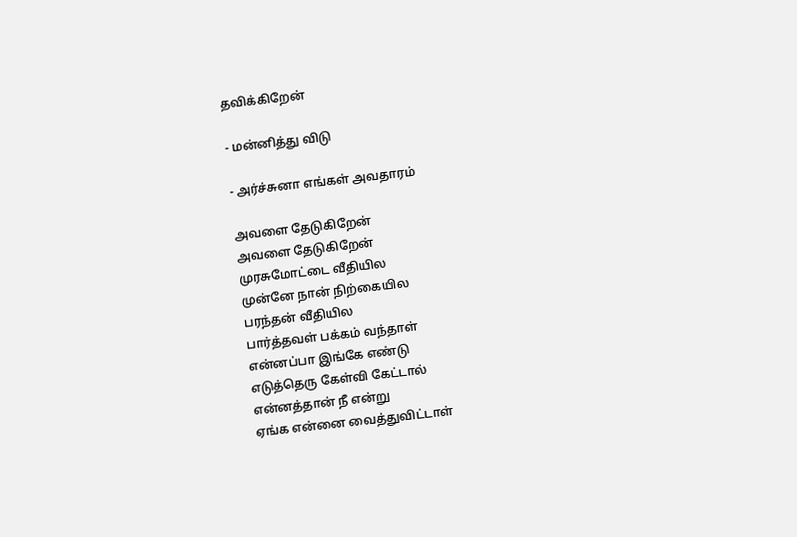தவிக்கிறேன்

- மன்னித்து விடு

- அர்ச்சுனா எங்கள் அவதாரம்

அவளை தேடுகிறேன்
அவளை தேடுகிறேன்
முரசுமோட்டை வீதியில
முன்னே நான் நிற்கையில
பரந்தன் வீதியில
பார்த்தவள் பக்கம் வந்தாள்
என்னப்பா இங்கே எண்டு
எடுத்தெரு கேள்வி கேட்டால்
என்னத்தான் நீ என்று
ஏங்க என்னை வைத்துவிட்டாள்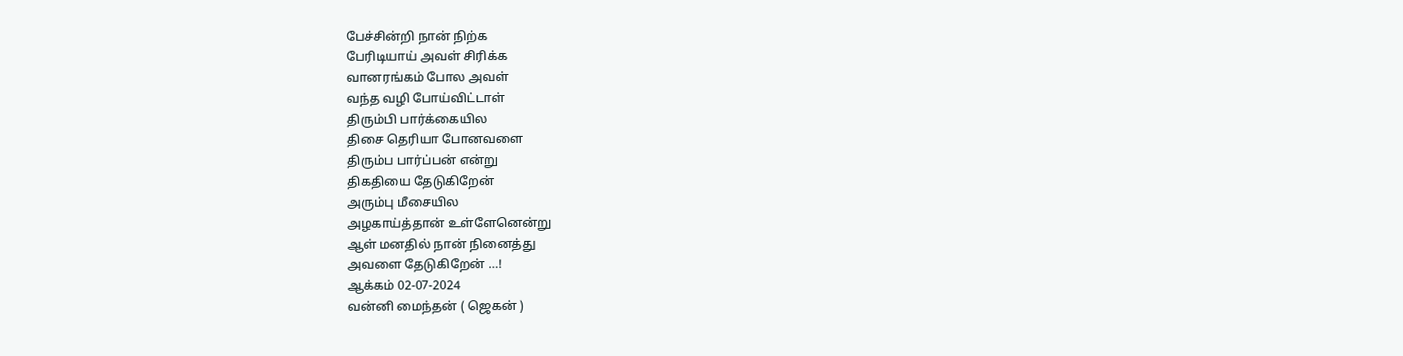பேச்சின்றி நான் நிற்க
பேரிடியாய் அவள் சிரிக்க
வானரங்கம் போல அவள்
வந்த வழி போய்விட்டாள்
திரும்பி பார்க்கையில
திசை தெரியா போனவளை
திரும்ப பார்ப்பன் என்று
திகதியை தேடுகிறேன்
அரும்பு மீசையில
அழகாய்த்தான் உள்ளேனென்று
ஆள் மனதில் நான் நினைத்து
அவளை தேடுகிறேன் …!
ஆக்கம் 02-07-2024
வன்னி மைந்தன் ( ஜெகன் )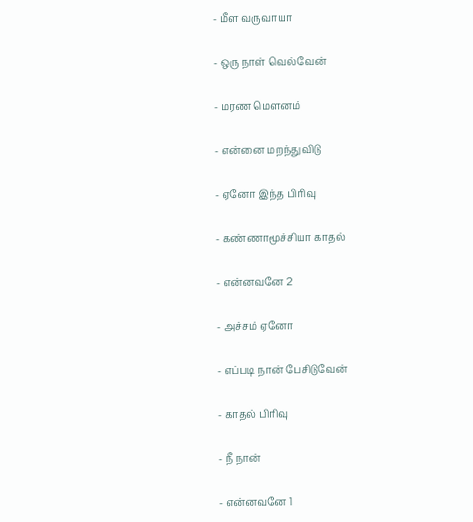- மீள வருவாயா

- ஒரு நாள் வெல்வேன்

- மரண மௌனம்

- என்னை மறந்துவிடு

- ஏனோ இந்த பிரிவு

- கண்ணாமூச்சியா காதல்

- என்னவனே 2

- அச்சம் ஏனோ

- எப்படி நான் பேசிடுவேன்

- காதல் பிரிவு

- நீ நான்

- என்னவனே 1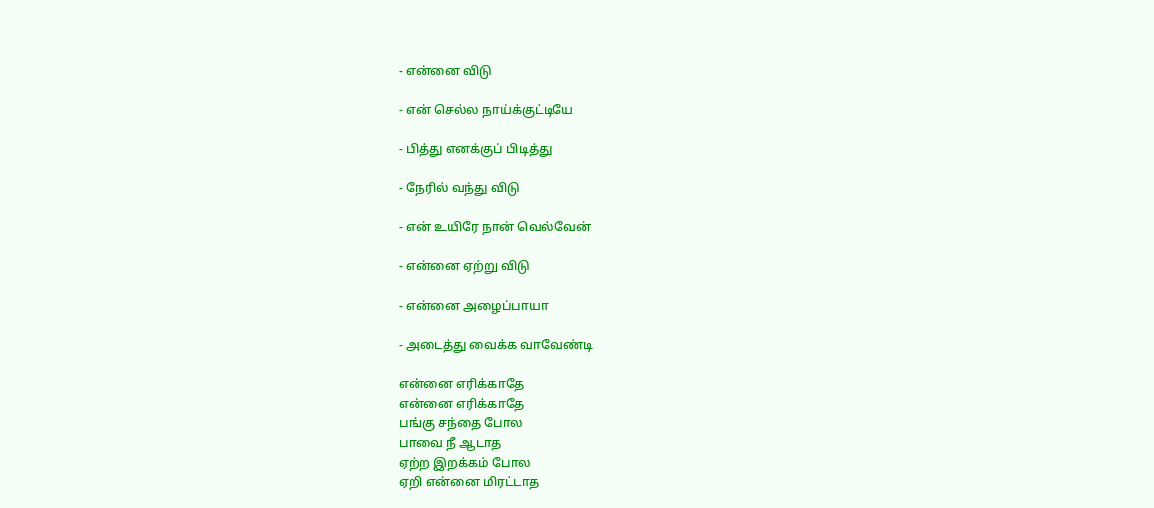- என்னை விடு

- என் செல்ல நாய்க்குட்டியே

- பித்து எனக்குப் பிடித்து

- நேரில் வந்து விடு

- என் உயிரே நான் வெல்வேன்

- என்னை ஏற்று விடு

- என்னை அழைப்பாயா

- அடைத்து வைக்க வாவேண்டி

என்னை எரிக்காதே
என்னை எரிக்காதே
பங்கு சந்தை போல
பாவை நீ ஆடாத
ஏற்ற இறக்கம் போல
ஏறி என்னை மிரட்டாத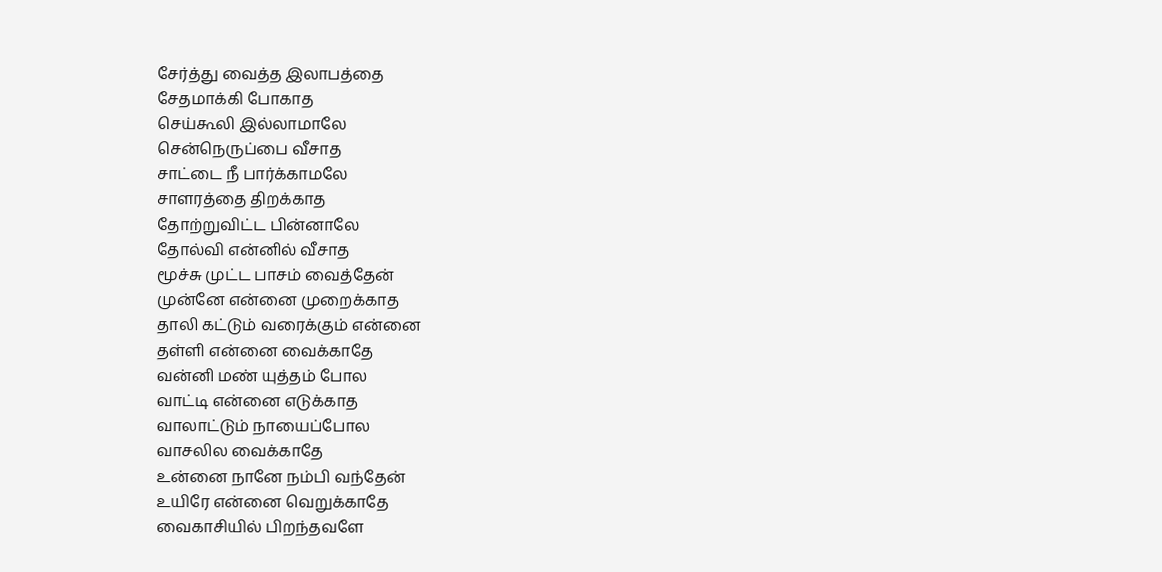சேர்த்து வைத்த இலாபத்தை
சேதமாக்கி போகாத
செய்கூலி இல்லாமாலே
சென்நெருப்பை வீசாத
சாட்டை நீ பார்க்காமலே
சாளரத்தை திறக்காத
தோற்றுவிட்ட பின்னாலே
தோல்வி என்னில் வீசாத
மூச்சு முட்ட பாசம் வைத்தேன்
முன்னே என்னை முறைக்காத
தாலி கட்டும் வரைக்கும் என்னை
தள்ளி என்னை வைக்காதே
வன்னி மண் யுத்தம் போல
வாட்டி என்னை எடுக்காத
வாலாட்டும் நாயைப்போல
வாசலில வைக்காதே
உன்னை நானே நம்பி வந்தேன்
உயிரே என்னை வெறுக்காதே
வைகாசியில் பிறந்தவளே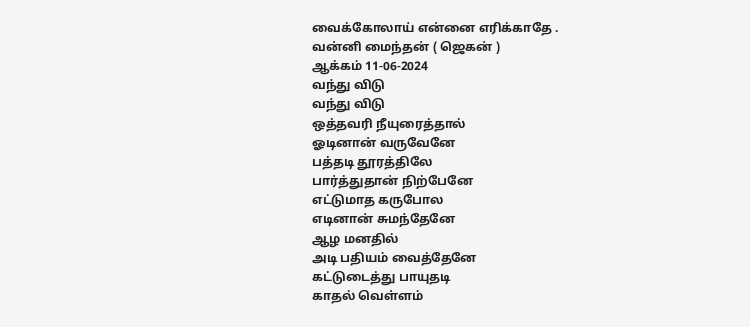வைக்கோலாய் என்னை எரிக்காதே .
வன்னி மைந்தன் ( ஜெகன் )
ஆக்கம் 11-06-2024
வந்து விடு
வந்து விடு
ஒத்தவரி நீயுரைத்தால்
ஓடினான் வருவேனே
பத்தடி தூரத்திலே
பார்த்துதான் நிற்பேனே
எட்டுமாத கருபோல
எடினான் சுமந்தேனே
ஆழ மனதில்
அடி பதியம் வைத்தேனே
கட்டுடைத்து பாயுதடி
காதல் வெள்ளம்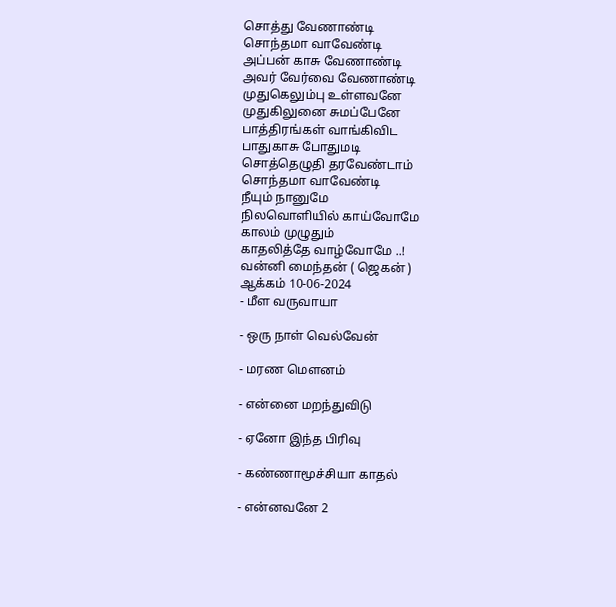சொத்து வேணாண்டி
சொந்தமா வாவேண்டி
அப்பன் காசு வேணாண்டி
அவர் வேர்வை வேணாண்டி
முதுகெலும்பு உள்ளவனே
முதுகிலுனை சுமப்பேனே
பாத்திரங்கள் வாங்கிவிட
பாதுகாசு போதுமடி
சொத்தெழுதி தரவேண்டாம்
சொந்தமா வாவேண்டி
நீயும் நானுமே
நிலவொளியில் காய்வோமே
காலம் முழுதும்
காதலித்தே வாழ்வோமே ..!
வன்னி மைந்தன் ( ஜெகன் )
ஆக்கம் 10-06-2024
- மீள வருவாயா

- ஒரு நாள் வெல்வேன்

- மரண மௌனம்

- என்னை மறந்துவிடு

- ஏனோ இந்த பிரிவு

- கண்ணாமூச்சியா காதல்

- என்னவனே 2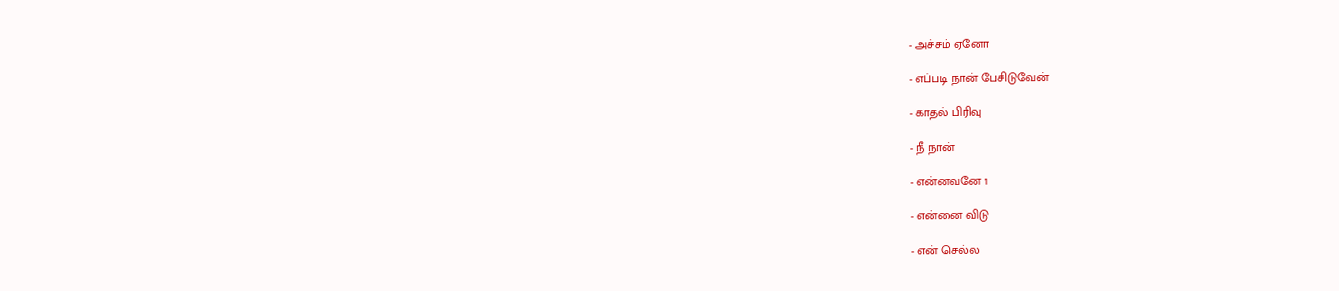- அச்சம் ஏனோ

- எப்படி நான் பேசிடுவேன்

- காதல் பிரிவு

- நீ நான்

- என்னவனே 1

- என்னை விடு

- என் செல்ல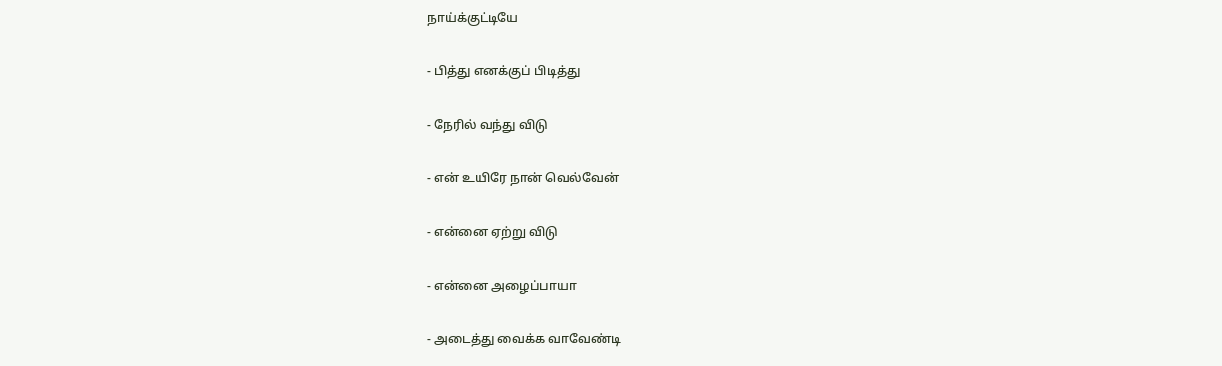நாய்க்குட்டியே

- பித்து எனக்குப் பிடித்து

- நேரில் வந்து விடு

- என் உயிரே நான் வெல்வேன்

- என்னை ஏற்று விடு

- என்னை அழைப்பாயா

- அடைத்து வைக்க வாவேண்டி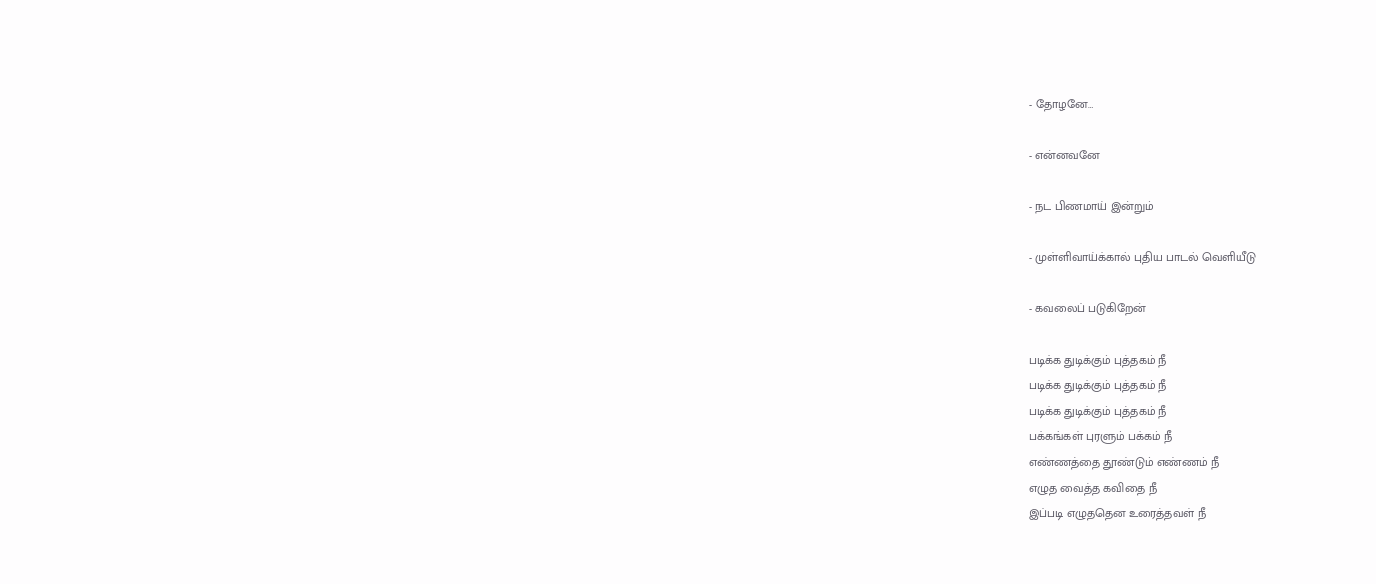- தோழனே…

- என்னவனே

- நட பிணமாய் இன்றும்

- முள்ளிவாய்க்கால் புதிய பாடல் வெளியீடு

- கவலைப் படுகிறேன்

படிக்க துடிக்கும் புத்தகம் நீ
படிக்க துடிக்கும் புத்தகம் நீ
படிக்க துடிக்கும் புத்தகம் நீ
பக்கங்கள் புரளும் பக்கம் நீ
எண்ணத்தை தூண்டும் எண்ணம் நீ
எழுத வைத்த கவிதை நீ
இப்படி எழுததென உரைத்தவள் நீ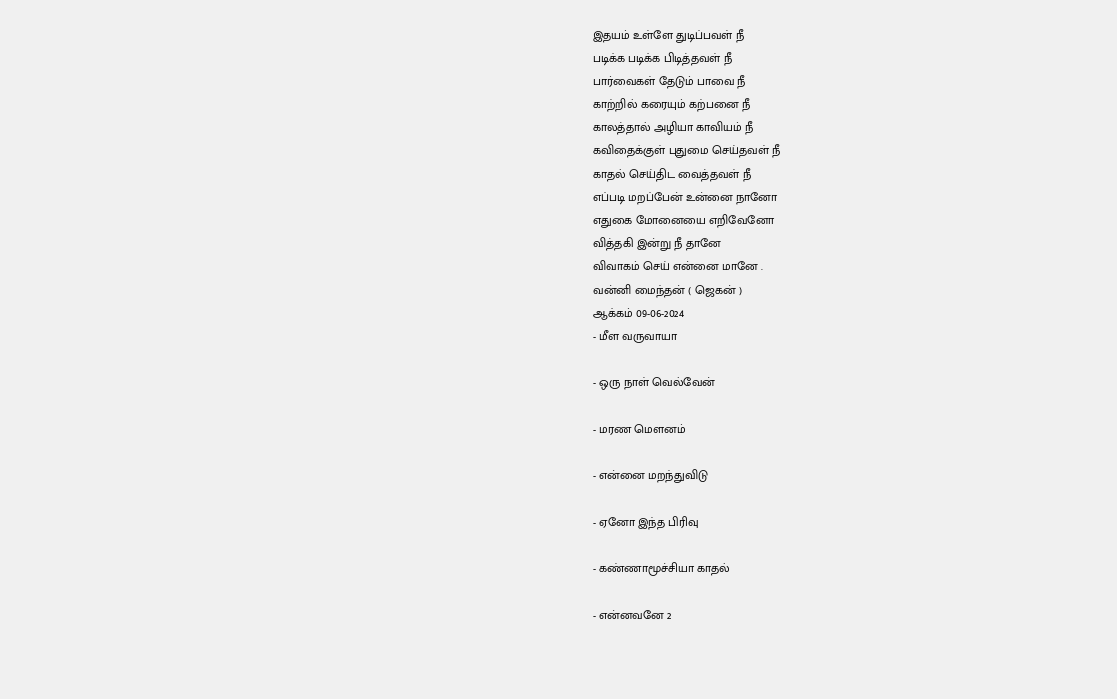இதயம் உள்ளே துடிப்பவள் நீ
படிக்க படிக்க பிடித்தவள் நீ
பார்வைகள் தேடும் பாவை நீ
காற்றில் கரையும் கற்பனை நீ
காலத்தால் அழியா காவியம் நீ
கவிதைக்குள் புதுமை செய்தவள் நீ
காதல் செய்திட வைத்தவள் நீ
எப்படி மறப்பேன் உன்னை நானோ
எதுகை மோனையை எறிவேனோ
வித்தகி இன்று நீ தானே
விவாகம் செய் என்னை மானே .
வன்னி மைந்தன் ( ஜெகன் )
ஆக்கம் 09-06-2024
- மீள வருவாயா

- ஒரு நாள் வெல்வேன்

- மரண மௌனம்

- என்னை மறந்துவிடு

- ஏனோ இந்த பிரிவு

- கண்ணாமூச்சியா காதல்

- என்னவனே 2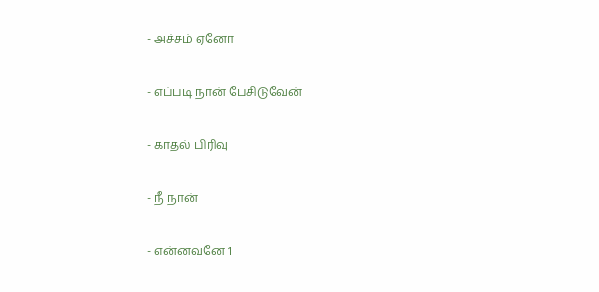- அச்சம் ஏனோ

- எப்படி நான் பேசிடுவேன்

- காதல் பிரிவு

- நீ நான்

- என்னவனே 1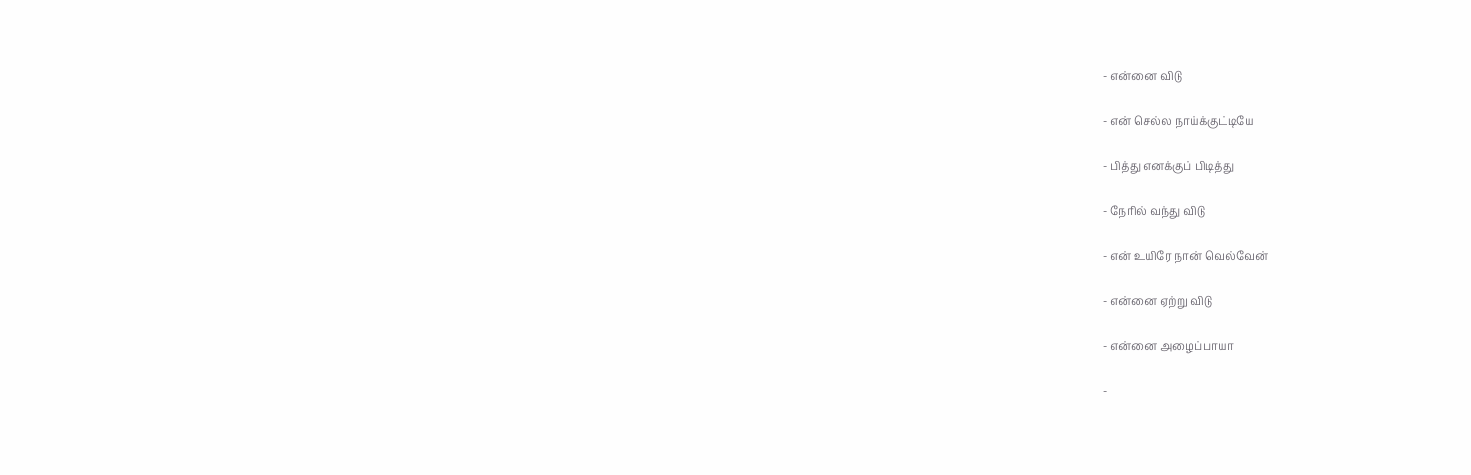- என்னை விடு

- என் செல்ல நாய்க்குட்டியே

- பித்து எனக்குப் பிடித்து

- நேரில் வந்து விடு

- என் உயிரே நான் வெல்வேன்

- என்னை ஏற்று விடு

- என்னை அழைப்பாயா

-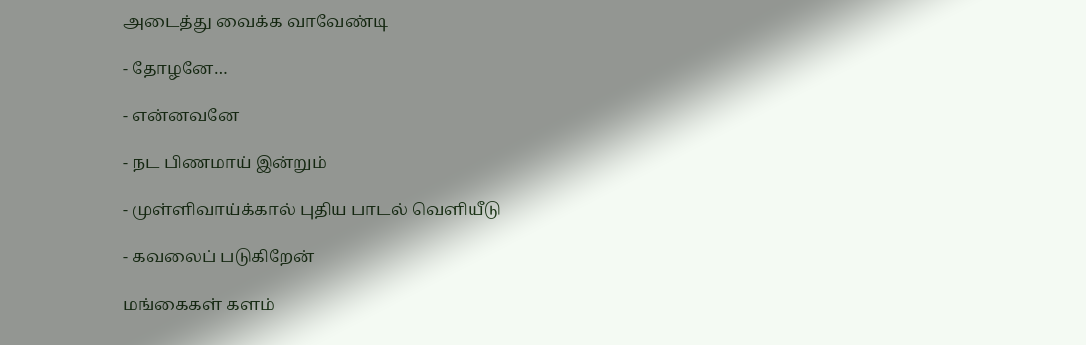அடைத்து வைக்க வாவேண்டி

- தோழனே…

- என்னவனே

- நட பிணமாய் இன்றும்

- முள்ளிவாய்க்கால் புதிய பாடல் வெளியீடு

- கவலைப் படுகிறேன்

மங்கைகள் களம்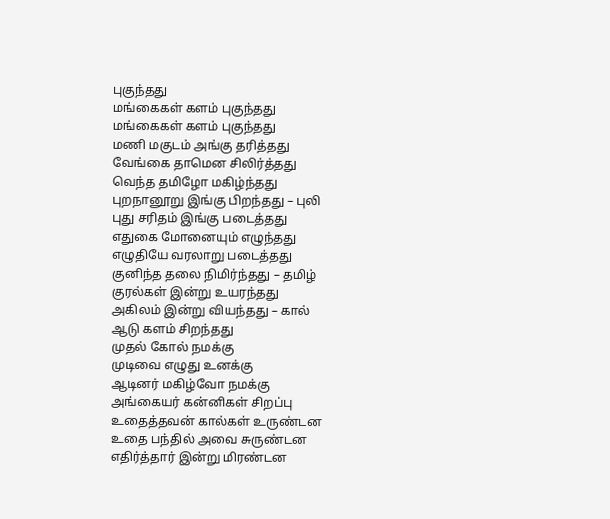புகுந்தது
மங்கைகள் களம் புகுந்தது
மங்கைகள் களம் புகுந்தது
மணி மகுடம் அங்கு தரித்தது
வேங்கை தாமென சிலிர்த்தது
வெந்த தமிழோ மகிழ்ந்தது
புறநானூறு இங்கு பிறந்தது – புலி
புது சரிதம் இங்கு படைத்தது
எதுகை மோனையும் எழுந்தது
எழுதியே வரலாறு படைத்தது
குனிந்த தலை நிமிர்ந்தது – தமிழ்
குரல்கள் இன்று உயரந்தது
அகிலம் இன்று வியந்தது – கால்
ஆடு களம் சிறந்தது
முதல் கோல் நமக்கு
முடிவை எழுது உனக்கு
ஆடினர் மகிழ்வோ நமக்கு
அங்கையர் கன்னிகள் சிறப்பு
உதைத்தவன் கால்கள் உருண்டன
உதை பந்தில் அவை சுருண்டன
எதிர்த்தார் இன்று மிரண்டன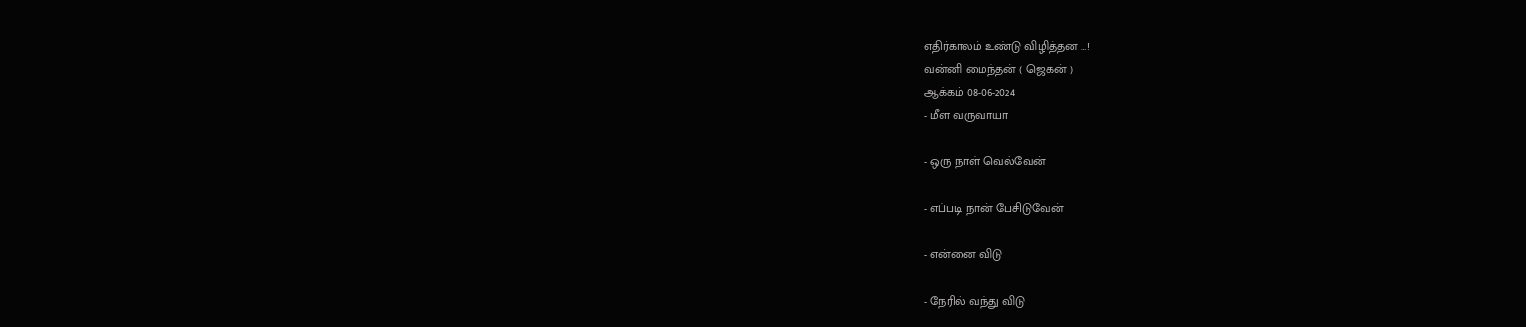எதிர்காலம் உண்டு விழித்தன …!
வன்னி மைந்தன் ( ஜெகன் )
ஆக்கம் 08-06-2024
- மீள வருவாயா

- ஒரு நாள் வெல்வேன்

- எப்படி நான் பேசிடுவேன்

- என்னை விடு

- நேரில் வந்து விடு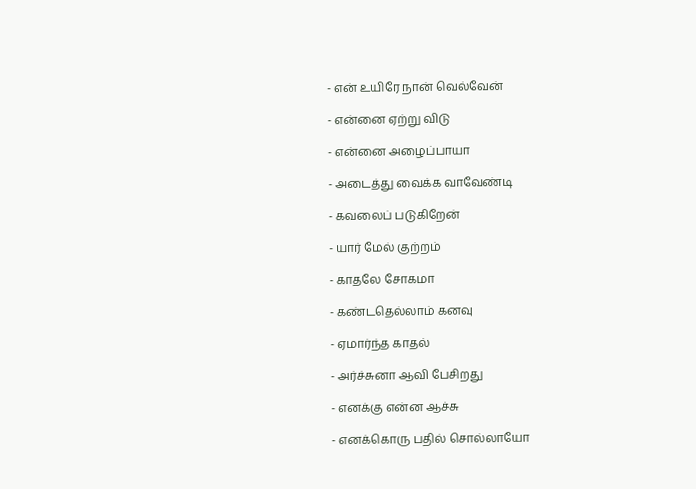- என் உயிரே நான் வெல்வேன்

- என்னை ஏற்று விடு

- என்னை அழைப்பாயா

- அடைத்து வைக்க வாவேண்டி

- கவலைப் படுகிறேன்

- யார் மேல் குற்றம்

- காதலே சோகமா

- கண்டதெல்லாம் கனவு

- ஏமார்ந்த காதல்

- அர்ச்சுனா ஆவி பேசிறது

- எனக்கு என்ன ஆச்சு

- எனக்கொரு பதில் சொல்லாயோ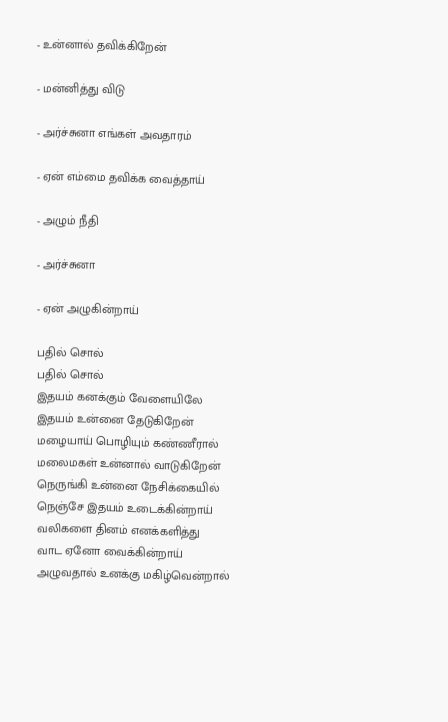- உன்னால் தவிக்கிறேன்

- மன்னித்து விடு

- அர்ச்சுனா எங்கள் அவதாரம்

- ஏன் எம்மை தவிக்க வைத்தாய்

- அழும் நீதி

- அர்ச்சுனா

- ஏன் அழுகின்றாய்

பதில் சொல்
பதில் சொல்
இதயம் கனக்கும் வேளையிலே
இதயம் உன்னை தேடுகிறேன்
மழையாய் பொழியும் கண்ணீரால்
மலைமகள் உன்னால் வாடுகிறேன்
நெருங்கி உன்னை நேசிக்கையில்
நெஞ்சே இதயம் உடைக்கின்றாய்
வலிகளை தினம் எனக்களித்து
வாட ஏனோ வைக்கின்றாய்
அழுவதால் உனக்கு மகிழ்வென்றால்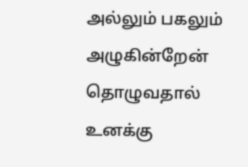அல்லும் பகலும் அழுகின்றேன்
தொழுவதால் உனக்கு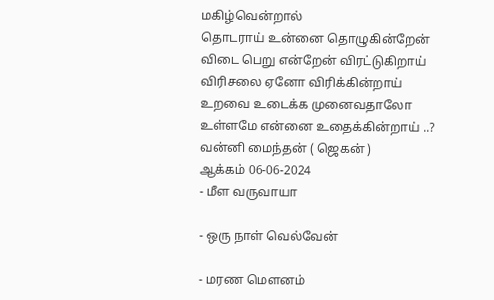மகிழ்வென்றால்
தொடராய் உன்னை தொழுகின்றேன்
விடை பெறு என்றேன் விரட்டுகிறாய்
விரிசலை ஏனோ விரிக்கின்றாய்
உறவை உடைக்க முனைவதாலோ
உள்ளமே என்னை உதைக்கின்றாய் ..?
வன்னி மைந்தன் ( ஜெகன் )
ஆக்கம் 06-06-2024
- மீள வருவாயா

- ஒரு நாள் வெல்வேன்

- மரண மௌனம்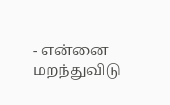- என்னை மறந்துவிடு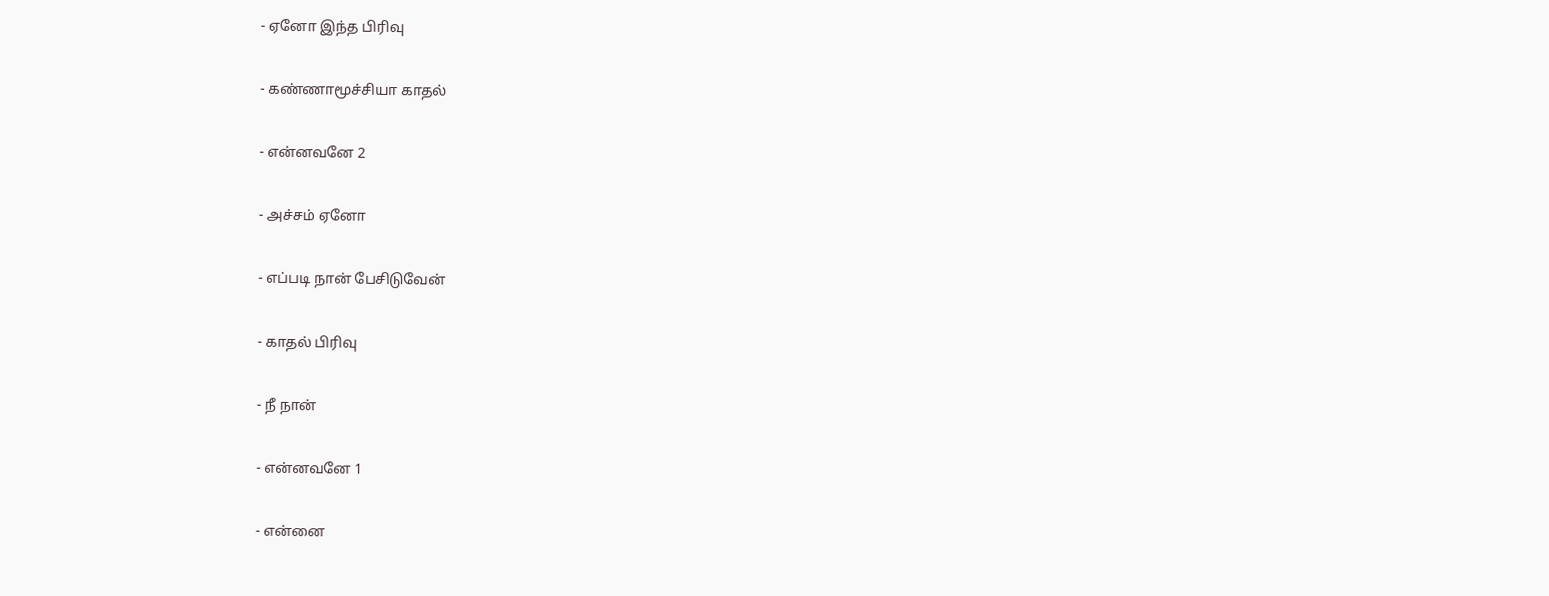- ஏனோ இந்த பிரிவு

- கண்ணாமூச்சியா காதல்

- என்னவனே 2

- அச்சம் ஏனோ

- எப்படி நான் பேசிடுவேன்

- காதல் பிரிவு

- நீ நான்

- என்னவனே 1

- என்னை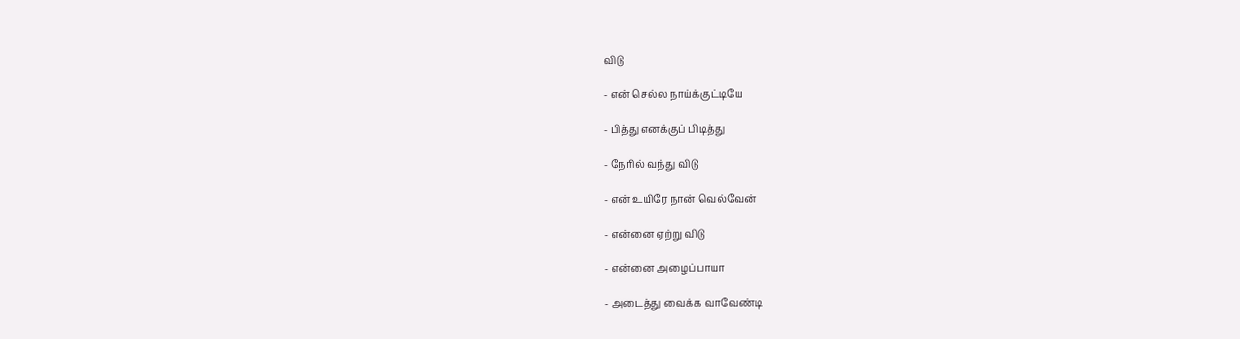விடு

- என் செல்ல நாய்க்குட்டியே

- பித்து எனக்குப் பிடித்து

- நேரில் வந்து விடு

- என் உயிரே நான் வெல்வேன்

- என்னை ஏற்று விடு

- என்னை அழைப்பாயா

- அடைத்து வைக்க வாவேண்டி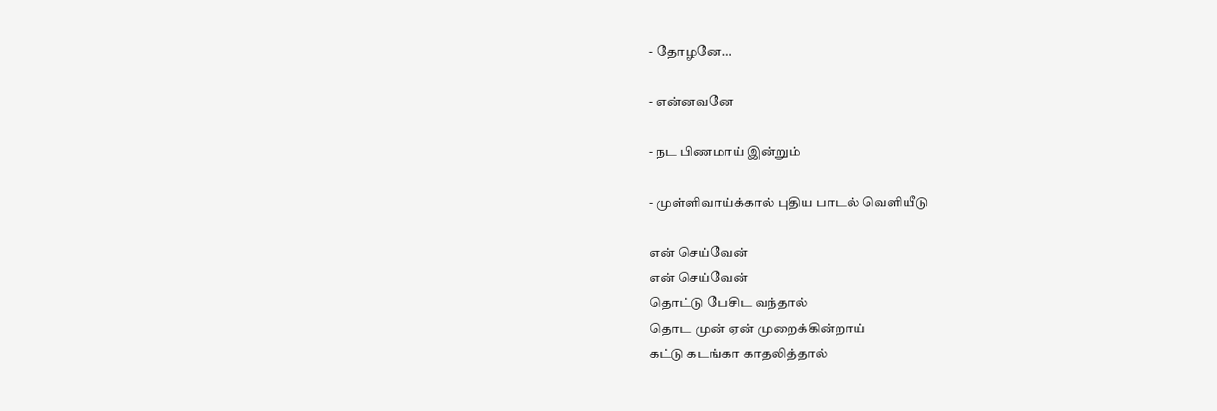- தோழனே…

- என்னவனே

- நட பிணமாய் இன்றும்

- முள்ளிவாய்க்கால் புதிய பாடல் வெளியீடு

என் செய்வேன்
என் செய்வேன்
தொட்டு பேசிட வந்தால்
தொட முன் ஏன் முறைக்கின்றாய்
கட்டு கடங்கா காதலித்தால்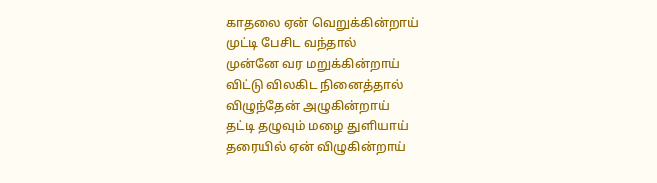காதலை ஏன் வெறுக்கின்றாய்
முட்டி பேசிட வந்தால்
முன்னே வர மறுக்கின்றாய்
விட்டு விலகிட நினைத்தால்
விழுந்தேன் அழுகின்றாய்
தட்டி தழுவும் மழை துளியாய்
தரையில் ஏன் விழுகின்றாய்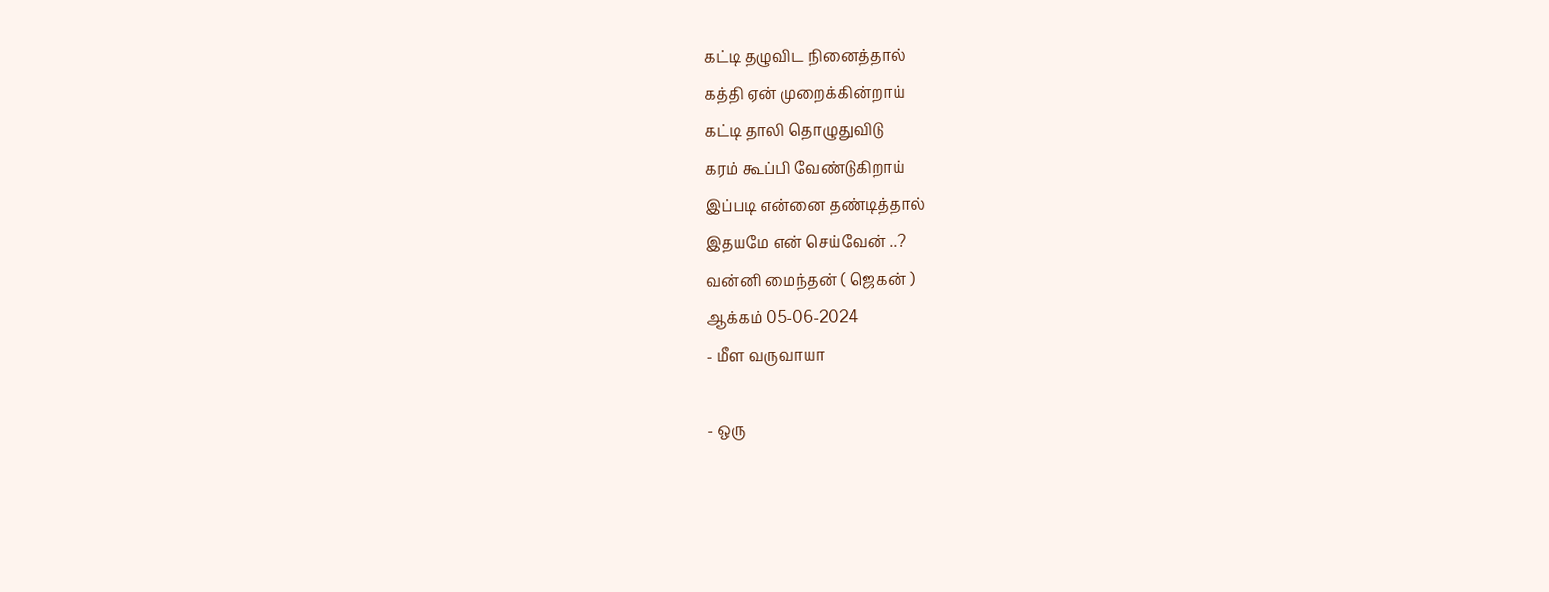கட்டி தழுவிட நினைத்தால்
கத்தி ஏன் முறைக்கின்றாய்
கட்டி தாலி தொழுதுவிடு
கரம் கூப்பி வேண்டுகிறாய்
இப்படி என்னை தண்டித்தால்
இதயமே என் செய்வேன் ..?
வன்னி மைந்தன் ( ஜெகன் )
ஆக்கம் 05-06-2024
- மீள வருவாயா

- ஒரு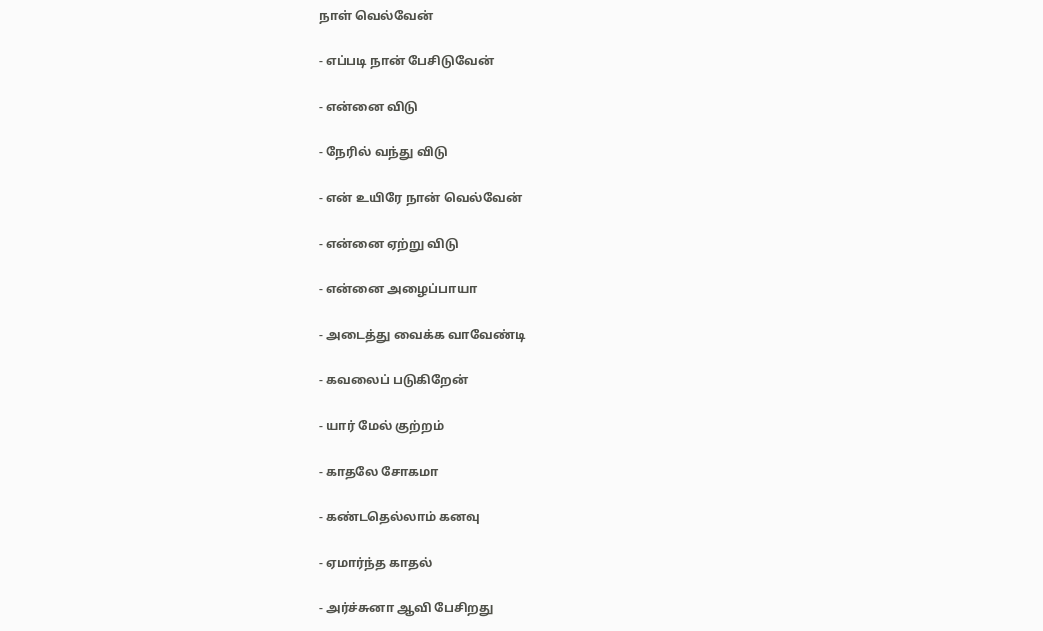நாள் வெல்வேன்

- எப்படி நான் பேசிடுவேன்

- என்னை விடு

- நேரில் வந்து விடு

- என் உயிரே நான் வெல்வேன்

- என்னை ஏற்று விடு

- என்னை அழைப்பாயா

- அடைத்து வைக்க வாவேண்டி

- கவலைப் படுகிறேன்

- யார் மேல் குற்றம்

- காதலே சோகமா

- கண்டதெல்லாம் கனவு

- ஏமார்ந்த காதல்

- அர்ச்சுனா ஆவி பேசிறது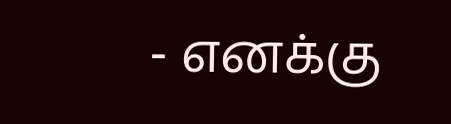- எனக்கு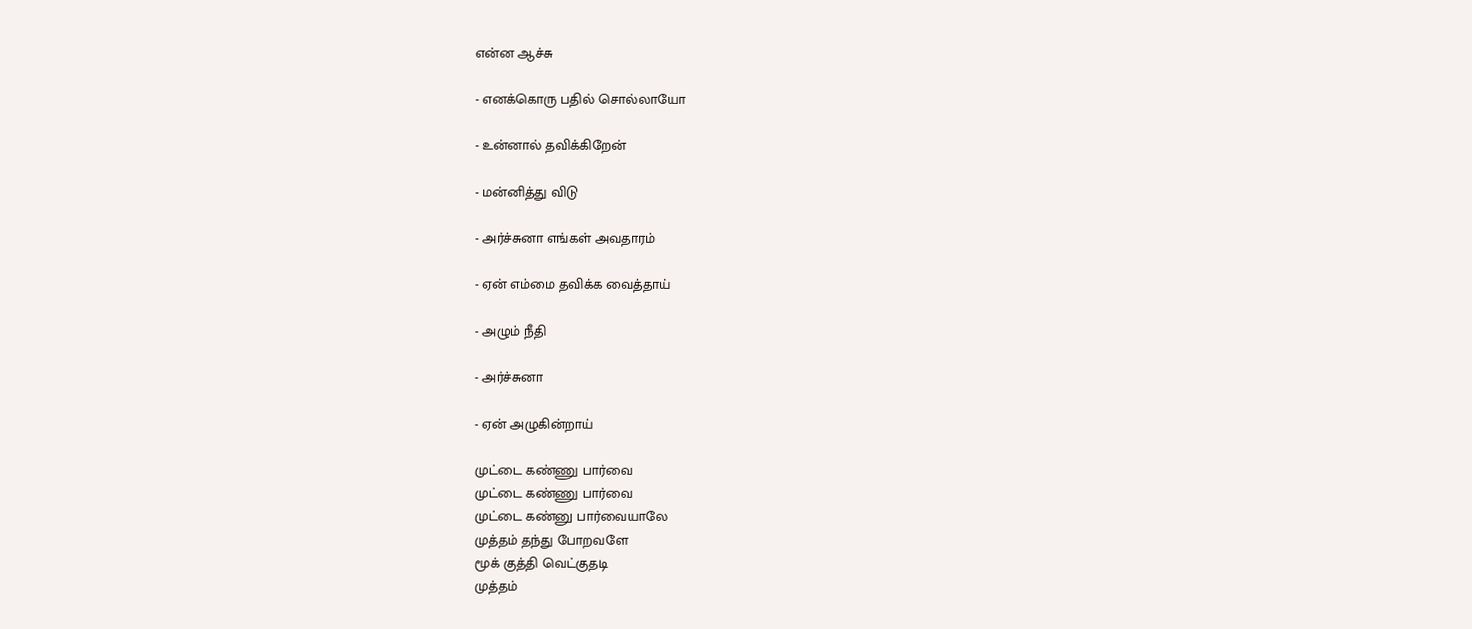என்ன ஆச்சு

- எனக்கொரு பதில் சொல்லாயோ

- உன்னால் தவிக்கிறேன்

- மன்னித்து விடு

- அர்ச்சுனா எங்கள் அவதாரம்

- ஏன் எம்மை தவிக்க வைத்தாய்

- அழும் நீதி

- அர்ச்சுனா

- ஏன் அழுகின்றாய்

முட்டை கண்ணு பார்வை
முட்டை கண்ணு பார்வை
முட்டை கண்னு பார்வையாலே
முத்தம் தந்து போறவளே
மூக் குத்தி வெட்குதடி
முத்தம்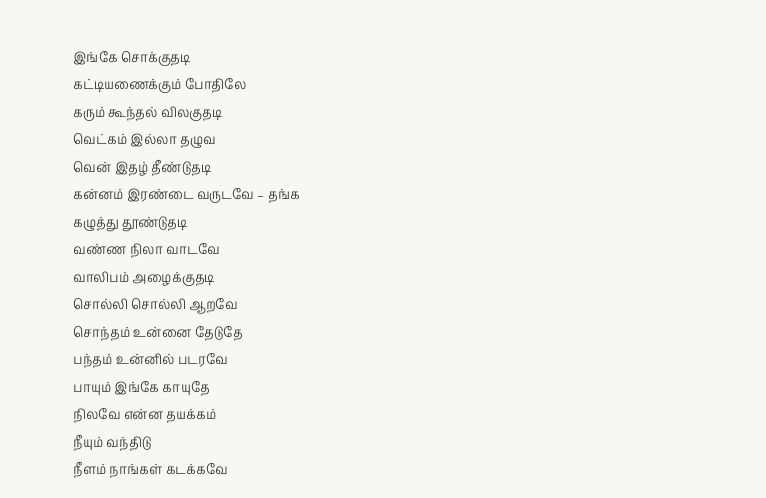இங்கே சொக்குதடி
கட்டியணைக்கும் போதிலே
கரும் கூந்தல் விலகுதடி
வெட்கம் இல்லா தழுவ
வென் இதழ் தீண்டுதடி
கன்னம் இரண்டை வருடவே – தங்க
கழுத்து தூண்டுதடி
வண்ண நிலா வாடவே
வாலிபம் அழைக்குதடி
சொல்லி சொல்லி ஆறவே
சொந்தம் உன்னை தேடுதே
பந்தம் உன்னில் படரவே
பாயும் இங்கே காயுதே
நிலவே என்ன தயக்கம்
நீயும் வந்திடு
நீளம் நாங்கள் கடக்கவே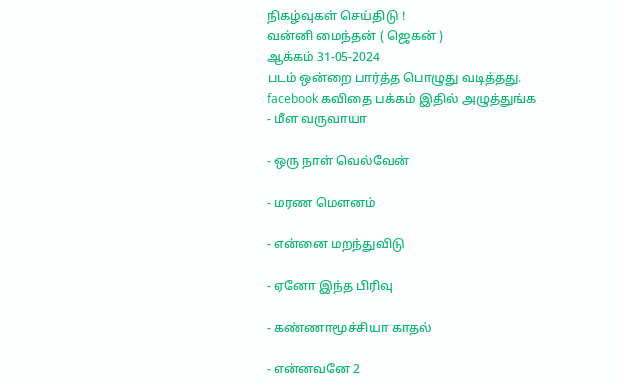நிகழ்வுகள் செய்திடு !
வன்னி மைந்தன் ( ஜெகன் )
ஆக்கம் 31-05-2024
படம் ஒன்றை பார்த்த பொழுது வடித்தது.
facebook கவிதை பக்கம் இதில் அழுத்துங்க
- மீள வருவாயா

- ஒரு நாள் வெல்வேன்

- மரண மௌனம்

- என்னை மறந்துவிடு

- ஏனோ இந்த பிரிவு

- கண்ணாமூச்சியா காதல்

- என்னவனே 2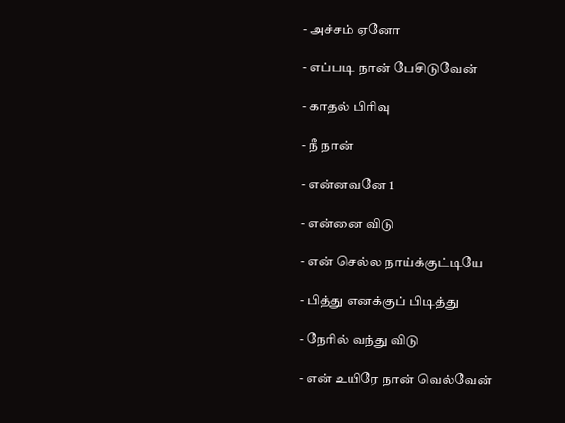- அச்சம் ஏனோ

- எப்படி நான் பேசிடுவேன்

- காதல் பிரிவு

- நீ நான்

- என்னவனே 1

- என்னை விடு

- என் செல்ல நாய்க்குட்டியே

- பித்து எனக்குப் பிடித்து

- நேரில் வந்து விடு

- என் உயிரே நான் வெல்வேன்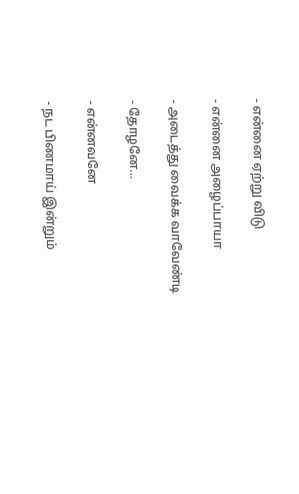- என்னை ஏற்று விடு

- என்னை அழைப்பாயா

- அடைத்து வைக்க வாவேண்டி

- தோழனே…

- என்னவனே

- நட பிணமாய் இன்றும்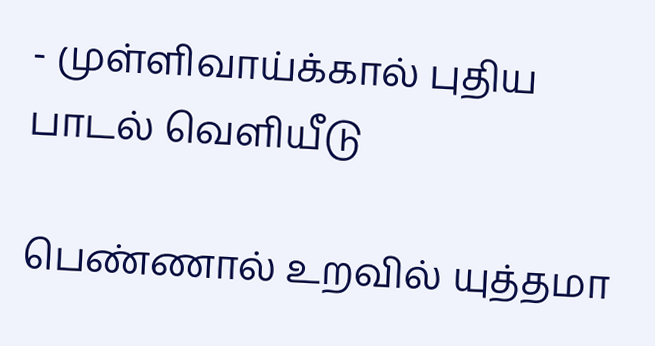- முள்ளிவாய்க்கால் புதிய பாடல் வெளியீடு

பெண்ணால் உறவில் யுத்தமா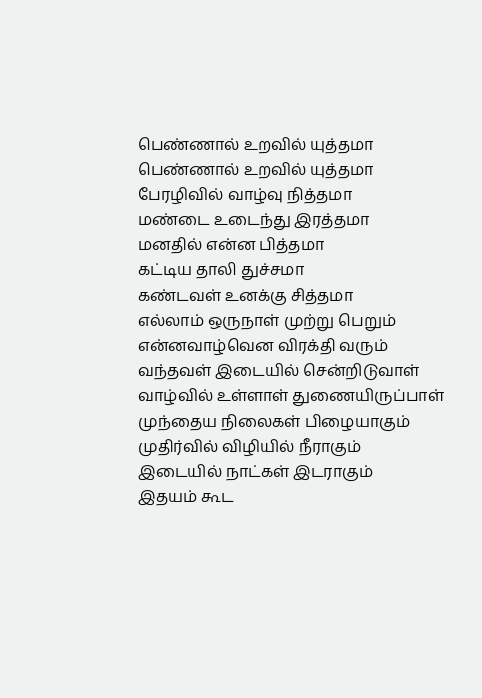பெண்ணால் உறவில் யுத்தமா
பெண்ணால் உறவில் யுத்தமா
பேரழிவில் வாழ்வு நித்தமா
மண்டை உடைந்து இரத்தமா
மனதில் என்ன பித்தமா
கட்டிய தாலி துச்சமா
கண்டவள் உனக்கு சித்தமா
எல்லாம் ஒருநாள் முற்று பெறும்
என்னவாழ்வென விரக்தி வரும்
வந்தவள் இடையில் சென்றிடுவாள்
வாழ்வில் உள்ளாள் துணையிருப்பாள்
முந்தைய நிலைகள் பிழையாகும்
முதிர்வில் விழியில் நீராகும்
இடையில் நாட்கள் இடராகும்
இதயம் கூட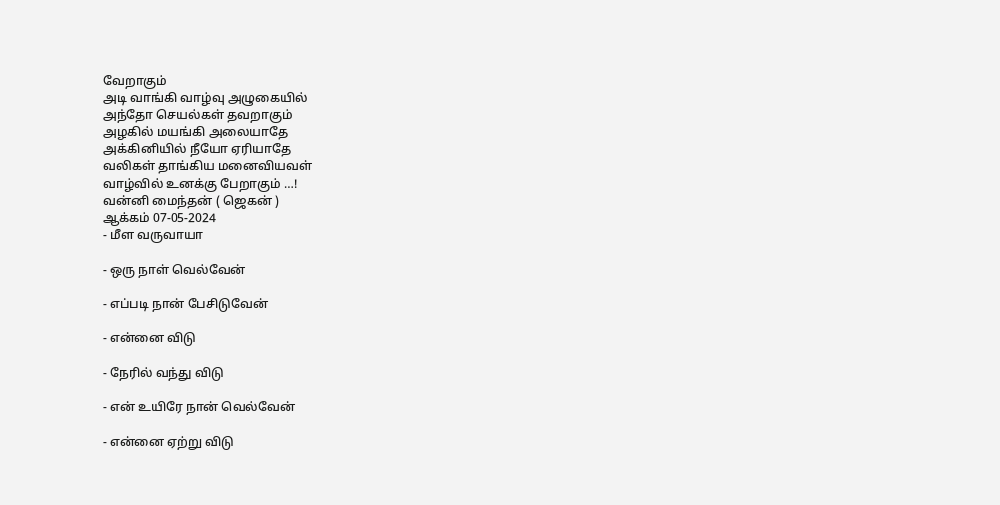வேறாகும்
அடி வாங்கி வாழ்வு அழுகையில்
அந்தோ செயல்கள் தவறாகும்
அழகில் மயங்கி அலையாதே
அக்கினியில் நீயோ ஏரியாதே
வலிகள் தாங்கிய மனைவியவள்
வாழ்வில் உனக்கு பேறாகும் …!
வன்னி மைந்தன் ( ஜெகன் )
ஆக்கம் 07-05-2024
- மீள வருவாயா

- ஒரு நாள் வெல்வேன்

- எப்படி நான் பேசிடுவேன்

- என்னை விடு

- நேரில் வந்து விடு

- என் உயிரே நான் வெல்வேன்

- என்னை ஏற்று விடு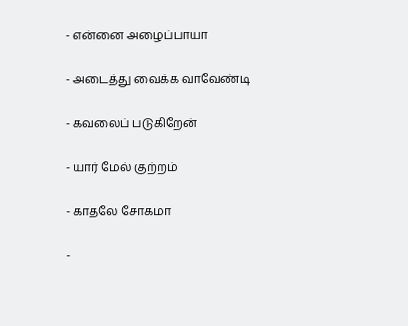- என்னை அழைப்பாயா

- அடைத்து வைக்க வாவேண்டி

- கவலைப் படுகிறேன்

- யார் மேல் குற்றம்

- காதலே சோகமா

-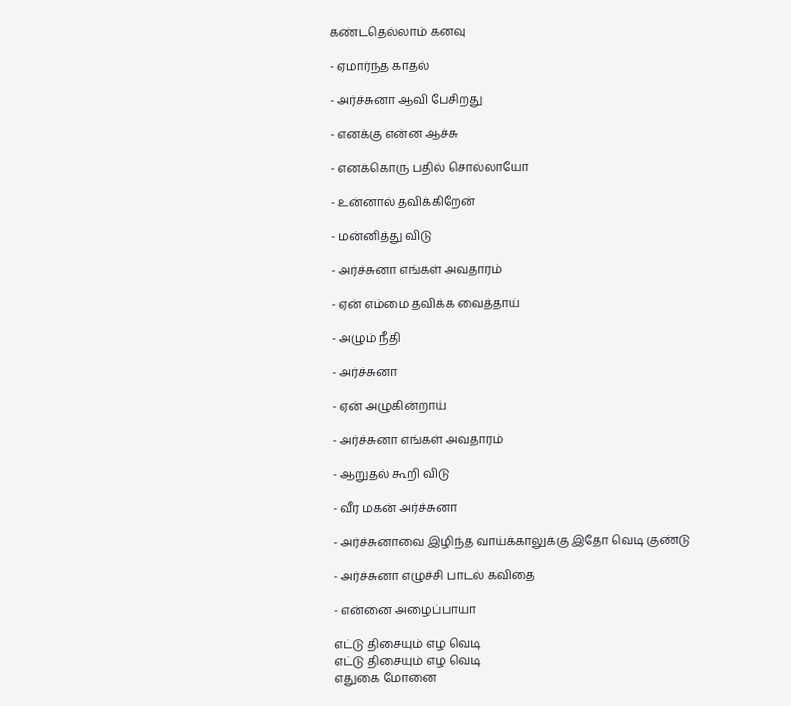கண்டதெல்லாம் கனவு

- ஏமார்ந்த காதல்

- அர்ச்சுனா ஆவி பேசிறது

- எனக்கு என்ன ஆச்சு

- எனக்கொரு பதில் சொல்லாயோ

- உன்னால் தவிக்கிறேன்

- மன்னித்து விடு

- அர்ச்சுனா எங்கள் அவதாரம்

- ஏன் எம்மை தவிக்க வைத்தாய்

- அழும் நீதி

- அர்ச்சுனா

- ஏன் அழுகின்றாய்

- அர்ச்சுனா எங்கள் அவதாரம்

- ஆறுதல் கூறி விடு

- வீர மகன் அர்ச்சுனா

- அர்ச்சுனாவை இழிந்த வாய்க்காலுக்கு இதோ வெடி குண்டு

- அர்ச்சுனா எழுச்சி பாடல் கவிதை

- என்னை அழைப்பாயா

எட்டு திசையும் எழ வெடி
எட்டு திசையும் எழ வெடி
எதுகை மோனை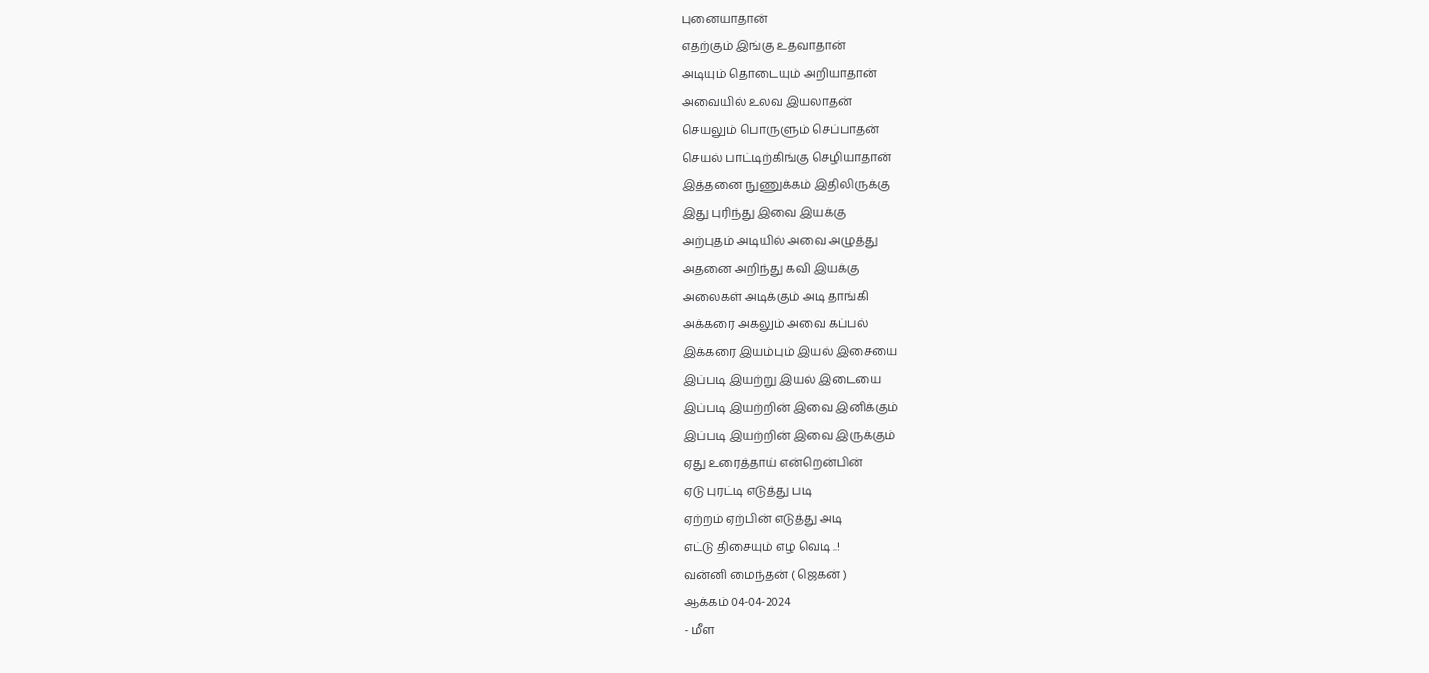புனையாதான்
எதற்கும் இங்கு உதவாதான்
அடியும் தொடையும் அறியாதான்
அவையில் உலவ இயலாதன்
செயலும் பொருளும் செப்பாதன்
செயல் பாட்டிற்கிங்கு செழியாதான்
இத்தனை நுணுக்கம் இதிலிருக்கு
இது புரிந்து இவை இயக்கு
அற்புதம் அடியில் அவை அழுத்து
அதனை அறிந்து கவி இயக்கு
அலைகள் அடிக்கும் அடி தாங்கி
அக்கரை அகலும் அவை கப்பல்
இக்கரை இயம்பும் இயல் இசையை
இப்படி இயற்று இயல் இடையை
இப்படி இயற்றின் இவை இனிக்கும்
இப்படி இயற்றின் இவை இருக்கும்
ஏது உரைத்தாய் என்றென்பின்
ஏடு புரட்டி எடுத்து படி
ஏற்றம் ஏற்பின் எடுத்து அடி
எட்டு திசையும் எழ வெடி ..!
வன்னி மைந்தன் ( ஜெகன் )
ஆக்கம் 04-04-2024
- மீள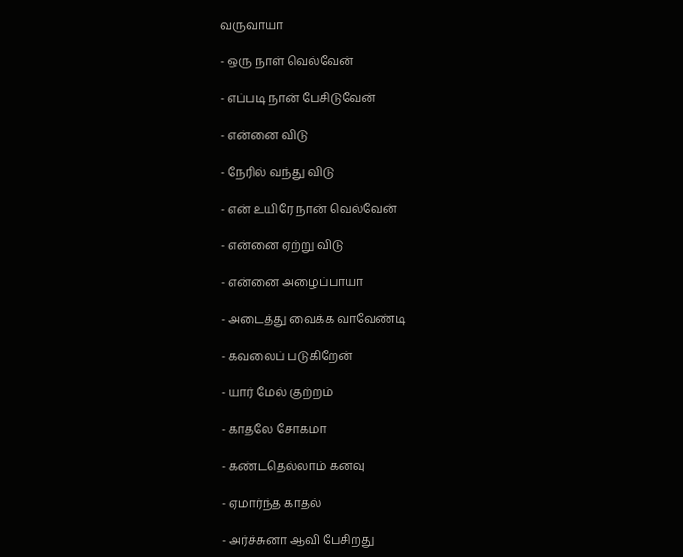வருவாயா

- ஒரு நாள் வெல்வேன்

- எப்படி நான் பேசிடுவேன்

- என்னை விடு

- நேரில் வந்து விடு

- என் உயிரே நான் வெல்வேன்

- என்னை ஏற்று விடு

- என்னை அழைப்பாயா

- அடைத்து வைக்க வாவேண்டி

- கவலைப் படுகிறேன்

- யார் மேல் குற்றம்

- காதலே சோகமா

- கண்டதெல்லாம் கனவு

- ஏமார்ந்த காதல்

- அர்ச்சுனா ஆவி பேசிறது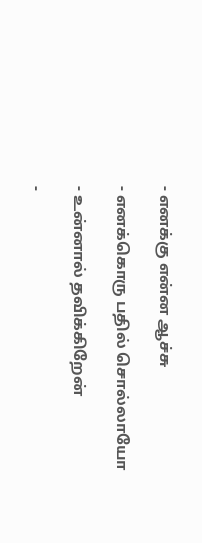- எனக்கு என்ன ஆச்சு

- எனக்கொரு பதில் சொல்லாயோ

- உன்னால் தவிக்கிறேன்

-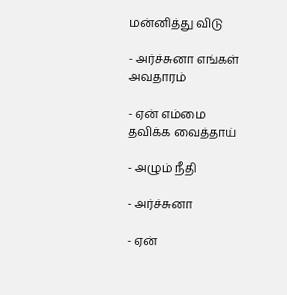மன்னித்து விடு

- அர்ச்சுனா எங்கள் அவதாரம்

- ஏன் எம்மை தவிக்க வைத்தாய்

- அழும் நீதி

- அர்ச்சுனா

- ஏன்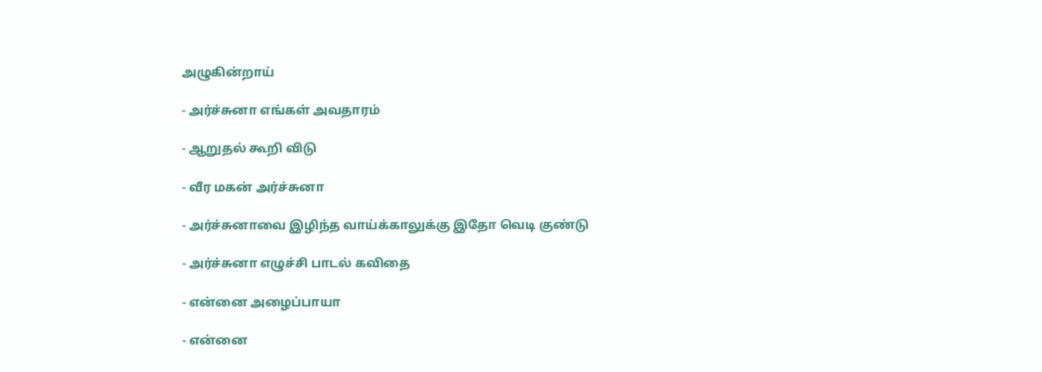அழுகின்றாய்

- அர்ச்சுனா எங்கள் அவதாரம்

- ஆறுதல் கூறி விடு

- வீர மகன் அர்ச்சுனா

- அர்ச்சுனாவை இழிந்த வாய்க்காலுக்கு இதோ வெடி குண்டு

- அர்ச்சுனா எழுச்சி பாடல் கவிதை

- என்னை அழைப்பாயா

- என்னை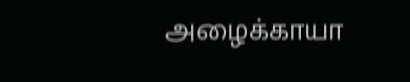அழைக்காயா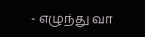- எழுந்து வா